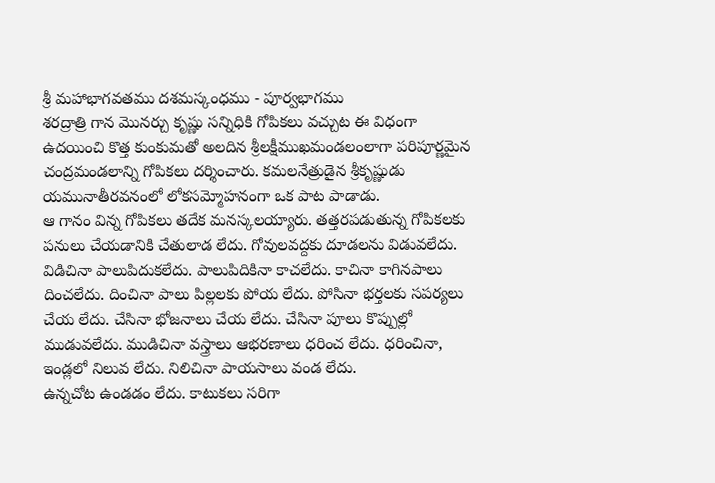శ్రీ మహాభాగవతము దశమస్కంధము - పూర్వభాగము
శరద్రాత్రి గాన మొనర్చు కృష్ణు సన్నిధికి గోపికలు వచ్చుట ఈ విధంగా ఉదయించి కొత్త కుంకుమతో అలదిన శ్రీలక్షీముఖమండలంలాగా పరిపూర్ణమైన చంద్రమండలాన్ని గోపికలు దర్శించారు. కమలనేత్రుడైన శ్రీకృష్ణుడు యమునాతీరవనంలో లోకసమ్మోహనంగా ఒక పాట పాడాడు.
ఆ గానం విన్న గోపికలు తదేక మనస్కలయ్యారు. తత్తరపడుతున్న గోపికలకు పనులు చేయడానికి చేతులాడ లేదు. గోవులవద్దకు దూడలను విడువలేదు. విడిచినా పాలుపిదుకలేదు. పాలుపిదికినా కాచలేదు. కాచినా కాగినపాలు దించలేదు. దించినా పాలు పిల్లలకు పోయ లేదు. పోసినా భర్తలకు సపర్యలు చేయ లేదు. చేసినా భోజనాలు చేయ లేదు. చేసినా పూలు కొప్పుల్లో ముడువలేదు. ముడిచినా వస్త్రాలు ఆభరణాలు ధరించ లేదు. ధరించినా, ఇండ్లలో నిలువ లేదు. నిలిచినా పాయసాలు వండ లేదు.
ఉన్నచోట ఉండడం లేదు. కాటుకలు సరిగా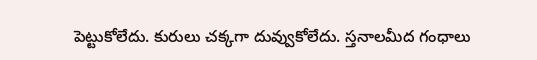పెట్టుకోలేదు. కురులు చక్కగా దువ్వుకోలేదు. స్తనాలమీద గంధాలు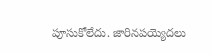పూసుకోలేదు. జారినపయ్యెదలు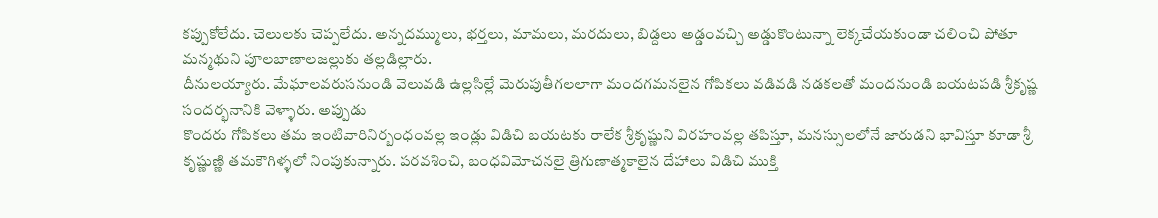కప్పుకోలేదు. చెలులకు చెప్పలేదు. అన్నదమ్ములు, భర్తలు, మామలు, మరదులు, బిడ్దలు అడ్డంవచ్చి అడ్డుకొంటున్నా లెక్కచేయకుండా చలించి పోతూ మన్మథుని పూలబాణాలజల్లుకు తల్లడిల్లారు.
దీనులయ్యారు. మేఘాలవరుసనుండి వెలువడి ఉల్లసిల్లే మెరుపుతీగలలాగా మందగమనలైన గోపికలు వడివడి నడకలతో మందనుండి బయటపడి శ్రీకృష్ణ సందర్భనానికి వెళ్ళారు. అప్పుడు
కొందరు గోపికలు తమ ఇంటివారినిర్బంధంవల్ల ఇండ్లు విడిచి బయటకు రాలేక శ్రీకృష్ణుని విరహంవల్ల తపిస్తూ, మనస్సులలోనే జారుడని భావిస్తూ కూడా శ్రీ కృష్ణుణ్ణి తమకౌగిళ్ళలో నింపుకున్నారు. పరవశించి, బంధవిమోచనలై త్రిగుణాత్మకాలైన దేహాలు విడిచి ముక్తి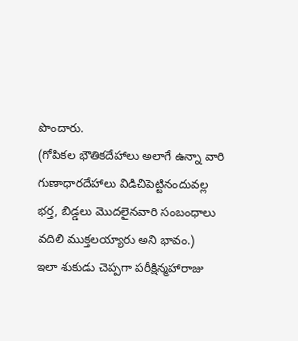పొందారు.
(గోపికల భౌతికదేహాలు అలాగే ఉన్నా వారి గుణాధారదేహాలు విడిచిపెట్టినందువల్ల భర్త, బిడ్డలు మొదలైనవారి సంబంధాలు వదిలి ముక్తలయ్యారు అని భావం.)
ఇలా శుకుడు చెప్పగా పరీక్షిన్మహారాజు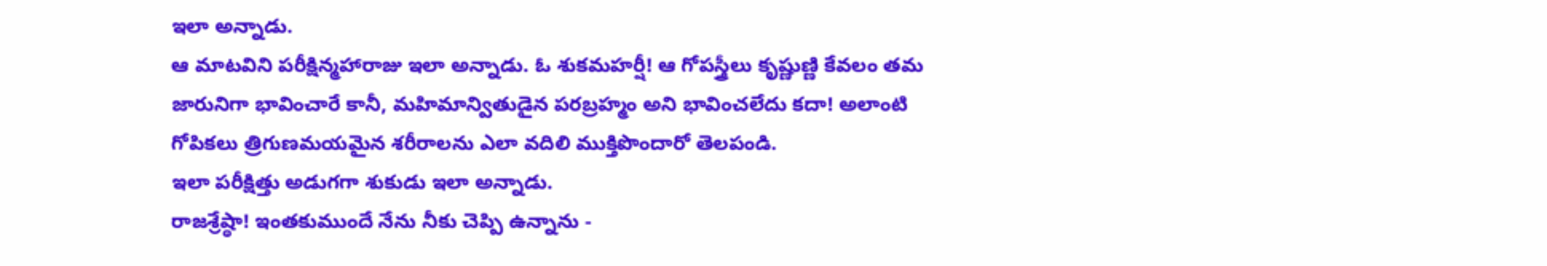ఇలా అన్నాడు.
ఆ మాటవిని పరీక్షిన్మహారాజు ఇలా అన్నాడు. ఓ శుకమహర్షీ! ఆ గోపస్త్రీలు కృష్ణుణ్ణి కేవలం తమ జారునిగా భావించారే కానీ, మహిమాన్వితుడైన పరబ్రహ్మం అని భావించలేదు కదా! అలాంటి గోపికలు త్రిగుణమయమైన శరీరాలను ఎలా వదిలి ముక్తిపొందారో తెలపండి.
ఇలా పరీక్షిత్తు అడుగగా శుకుడు ఇలా అన్నాడు.
రాజశ్రేష్ఠా! ఇంతకుముందే నేను నీకు చెప్పి ఉన్నాను -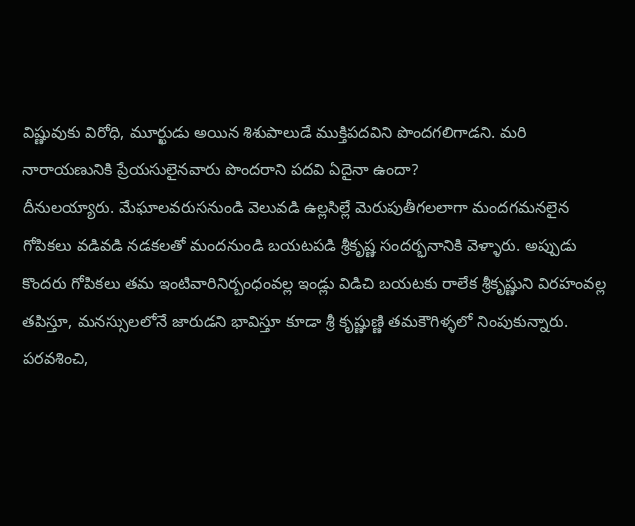విష్ణువుకు విరోధి, మూర్ఖుడు అయిన శిశుపాలుడే ముక్తిపదవిని పొందగలిగాడని. మరి నారాయణునికి ప్రేయసులైనవారు పొందరాని పదవి ఏదైనా ఉందా?
దీనులయ్యారు. మేఘాలవరుసనుండి వెలువడి ఉల్లసిల్లే మెరుపుతీగలలాగా మందగమనలైన గోపికలు వడివడి నడకలతో మందనుండి బయటపడి శ్రీకృష్ణ సందర్భనానికి వెళ్ళారు. అప్పుడు
కొందరు గోపికలు తమ ఇంటివారినిర్బంధంవల్ల ఇండ్లు విడిచి బయటకు రాలేక శ్రీకృష్ణుని విరహంవల్ల తపిస్తూ, మనస్సులలోనే జారుడని భావిస్తూ కూడా శ్రీ కృష్ణుణ్ణి తమకౌగిళ్ళలో నింపుకున్నారు. పరవశించి,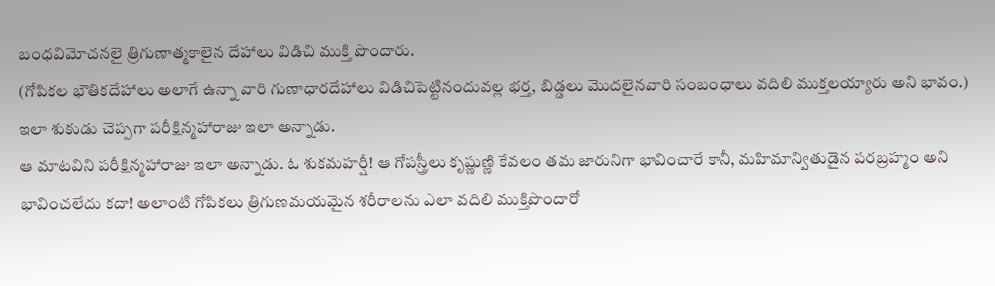బంధవిమోచనలై త్రిగుణాత్మకాలైన దేహాలు విడిచి ముక్తి పొందారు.
(గోపికల భౌతికదేహాలు అలాగే ఉన్నా వారి గుణాధారదేహాలు విడిచిపెట్టినందువల్ల భర్త, బిడ్డలు మొదలైనవారి సంబంధాలు వదిలి ముక్తలయ్యారు అని భావం.)
ఇలా శుకుడు చెప్పగా పరీక్షిన్మహారాజు ఇలా అన్నాడు.
ఆ మాటవిని పరీక్షిన్మహారాజు ఇలా అన్నాడు. ఓ శుకమహర్షీ! ఆ గోపస్త్రీలు కృష్ణుణ్ణి కేవలం తమ జారునిగా భావించారే కానీ, మహిమాన్వితుడైన పరబ్రహ్మం అని భావించలేదు కదా! అలాంటి గోపికలు త్రిగుణమయమైన శరీరాలను ఎలా వదిలి ముక్తిపొందారో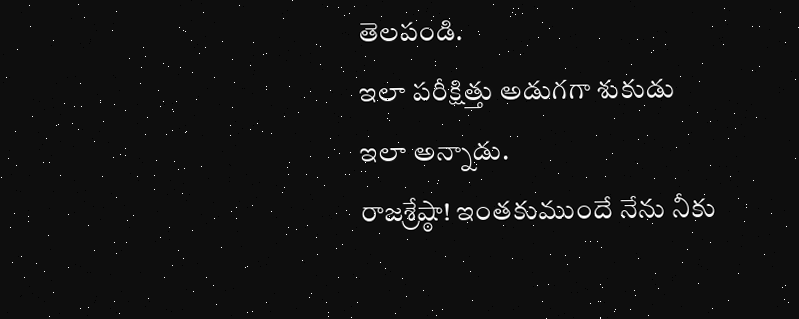తెలపండి.
ఇలా పరీక్షిత్తు అడుగగా శుకుడు ఇలా అన్నాడు.
రాజశ్రేష్ఠా! ఇంతకుముందే నేను నీకు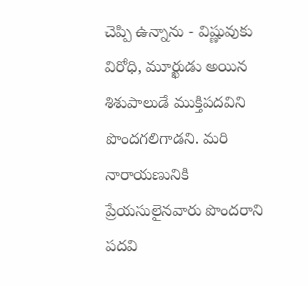చెప్పి ఉన్నాను - విష్ణువుకు విరోధి, మూర్ఖుడు అయిన శిశుపాలుడే ముక్తిపదవిని పొందగలిగాడని. మరి నారాయణునికి ప్రేయసులైనవారు పొందరాని పదవి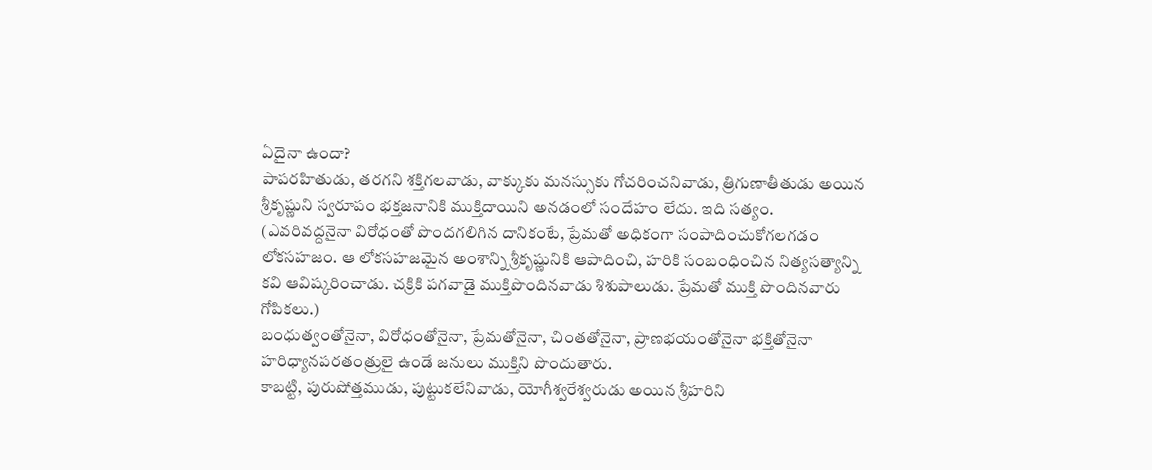ఏదైనా ఉందా?
పాపరహితుడు, తరగని శక్తిగలవాడు, వాక్కుకు మనస్సుకు గోచరించనివాడు, త్రిగుణాతీతుడు అయిన శ్రీకృష్ణుని స్వరూపం భక్తజనానికి ముక్తిదాయిని అనడంలో సందేహం లేదు. ఇది సత్యం.
(ఎవరివద్దనైనా విరోధంతో పొందగలిగిన దానికంటే, ప్రేమతో అధికంగా సంపాదించుకోగలగడం లోకసహజం. ఆ లోకసహజమైన అంశాన్ని శ్రీకృష్ణునికి ఆపాదించి, హరికి సంబంధించిన నిత్యసత్యాన్ని కవి ఆవిష్కరించాడు. చక్రికి పగవాడై ముక్తిపొందినవాడు శిశుపాలుడు. ప్రేమతో ముక్తి పొందినవారు గోపికలు.)
బంధుత్వంతోనైనా, విరోధంతోనైనా, ప్రేమతోనైనా, చింతతోనైనా, ప్రాణభయంతోనైనా భక్తితోనైనా హరిధ్యానపరతంత్రులై ఉండే జనులు ముక్తిని పొందుతారు.
కాబట్టి, పురుషోత్తముడు, పుట్టుకలేనివాడు, యోగీశ్వరేశ్వరుడు అయిన శ్రీహరిని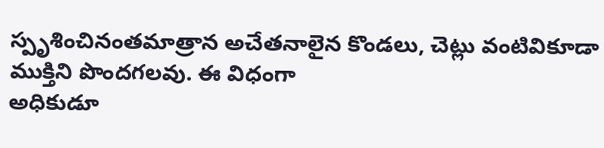స్పృశించినంతమాత్రాన అచేతనాలైన కొండలు, చెట్లు వంటివికూడా ముక్తిని పొందగలవు. ఈ విధంగా
అధికుడూ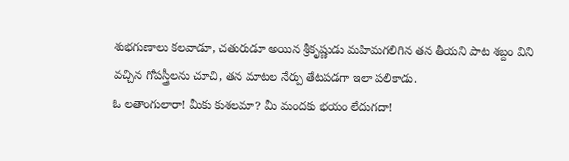శుభగుణాలు కలవాడూ, చతురుడూ అయిన శ్రీకృష్ణుడు మహిమగలిగిన తన తీయని పాట శబ్దం విని వచ్చిన గోపస్త్రీలను చూచి, తన మాటల నేర్పు తేటపడగా ఇలా పలికాడు.
ఓ లతాంగులారా! మీకు కుశలమా? మీ మందకు భయం లేదుగదా!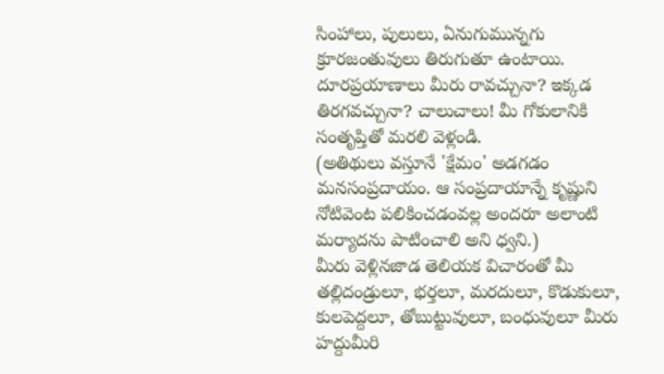సింహాలు, పులులు, ఏనుగుమున్నగు క్రూరజంతువులు తిరుగుతూ ఉంటాయి. దూరప్రయాణాలు మీరు రావచ్చునా? ఇక్కడ తిరగవచ్చునా? చాలుచాలు! మీ గోకులానికి సంతృప్తితో మరలి వెళ్లండి.
(అతిథులు వస్తూనే 'క్షేమం' అడగడం మనసంప్రదాయం. ఆ సంప్రదాయాన్నే కృష్ణుని నోటివెంట పలికించడంవల్ల అందరూ అలాంటి మర్యాదను పాటించాలి అని ధ్వని.)
మీరు వెళ్లినజాడ తెలియక విచారంతో మీ తల్లిదండ్రులూ, భర్తలూ, మరదులూ, కొడుకులూ, కులపెద్దలూ, తోబుట్టువులూ, బంధువులూ మీరు హద్దుమీరి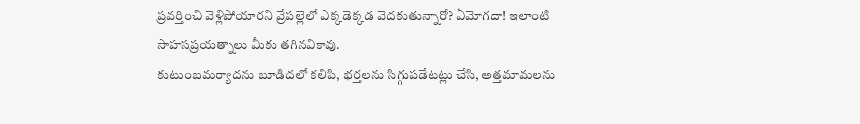ప్రవర్తించి వెళ్లిపోయారని వ్రేపల్లెలో ఎక్కడెక్కడ వెదకుతున్నారో? ఏమోగదా! ఇలాంటి సాహసప్రయత్నాలు మీకు తగినవికావు.
కుటుంబమర్యాదను బూడిదలో కలిపి, భర్తలను సిగ్గుపడేటట్లు చేసి, అత్తమామలను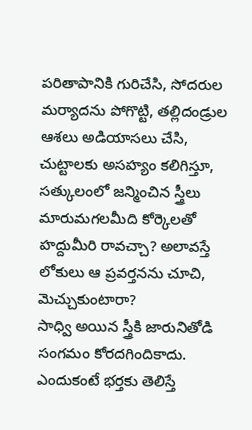పరితాపానికి గురిచేసి, సోదరుల మర్యాదను పోగొట్టి, తల్లిదండ్రుల ఆశలు అడియాసలు చేసి, చుట్టాలకు అసహ్యం కలిగిస్తూ, సత్కులంలో జన్మించిన స్త్రీలు మారుమగలమీది కోర్కెలతో హద్దుమీరి రావచ్చా? అలావస్తే లోకులు ఆ ప్రవర్తనను చూచి, మెచ్చుకుంటారా?
సాధ్వి అయిన స్త్రీకి జారునితోడి సంగమం కోరదగిందికాదు. ఎందుకంటే భర్తకు తెలిస్తే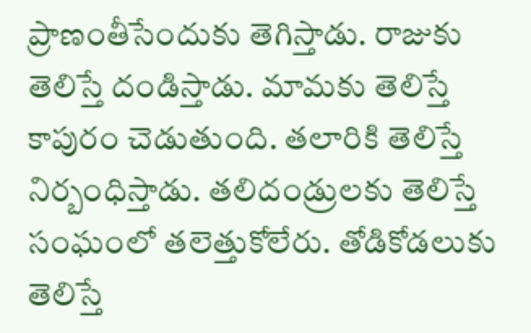ప్రాణంతీసేందుకు తెగిస్తాడు. రాజుకు తెలిస్తే దండిస్తాడు. మామకు తెలిస్తే కాపురం చెడుతుంది. తలారికి తెలిస్తే నిర్బంధిస్తాడు. తలిదండ్రులకు తెలిస్తే సంఘంలో తలెత్తుకోలేరు. తోడికోడలుకు తెలిస్తే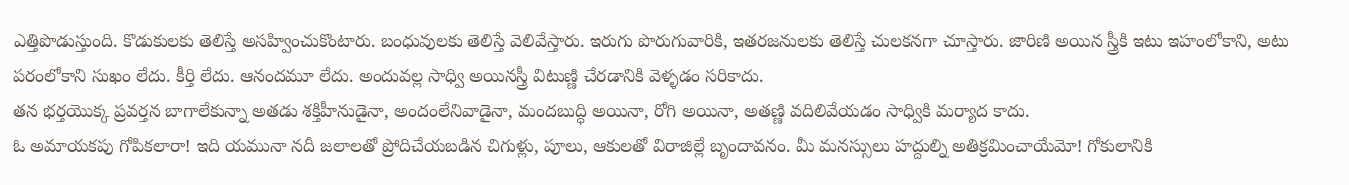ఎత్తిపొడుస్తుంది. కొడుకులకు తెలిస్తే అసహ్వించుకొంటారు. బంధువులకు తెలిస్తే వెలివేస్తారు. ఇరుగు పొరుగువారికి, ఇతరజనులకు తెలిస్తే చులకనగా చూస్తారు. జారిణి అయిన స్త్రీకి ఇటు ఇహంలోకాని, అటు పరంలోకాని సుఖం లేదు. కీర్తి లేదు. ఆనందమూ లేదు. అందువల్ల సాధ్వి అయినస్త్రీ విటుణ్ణి చేరడానికి వెళ్ళడం సరికాదు.
తన భర్తయొక్క ప్రవర్తన బాగాలేకున్నా అతడు శక్తిహీనుడైనా, అందంలేనివాడైనా, మందబుద్ధి అయినా, రోగి అయినా, అతణ్ణి వదిలివేయడం సాధ్వికి మర్యాద కాదు.
ఓ అమాయకపు గోపికలారా! ఇది యమునా నదీ జలాలతో ప్రోదిచేయబడిన చిగుళ్లు, పూలు, ఆకులతో విరాజిల్లే బృందావనం. మీ మనస్సులు హద్దుల్ని అతిక్రమించాయేమో! గోకులానికి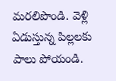మరలిపొండి. వెళ్లి ఏడుస్తున్న పిల్లలకు పాలు పోయండి.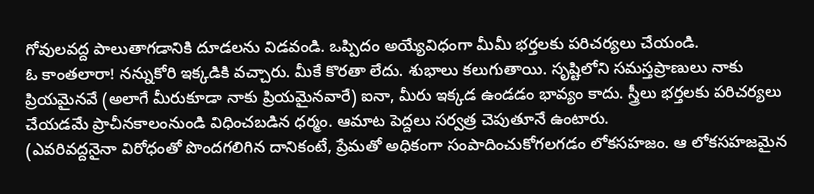గోవులవద్ద పాలుతాగడానికి దూడలను విడవండి. ఒప్పిదం అయ్యేవిధంగా మీమీ భర్తలకు పరిచర్యలు చేయండి.
ఓ కాంతలారా! నన్నుకోరి ఇక్కడికి వచ్చారు. మీకే కొరతా లేదు. శుభాలు కలుగుతాయి. సృష్టిలోని సమస్తప్రాణులు నాకు ప్రియమైనవే (అలాగే మీరుకూడా నాకు ప్రియమైనవారే) ఐనా, మీరు ఇక్కడ ఉండడం భావ్యం కాదు. స్త్రీలు భర్తలకు పరిచర్యలు చేయడమే ప్రాచీనకాలంనుండి విధించబడిన ధర్మం. ఆమాట పెద్దలు సర్వత్ర చెపుతూనే ఉంటారు.
(ఎవరివద్దనైనా విరోధంతో పొందగలిగిన దానికంటే, ప్రేమతో అధికంగా సంపాదించుకోగలగడం లోకసహజం. ఆ లోకసహజమైన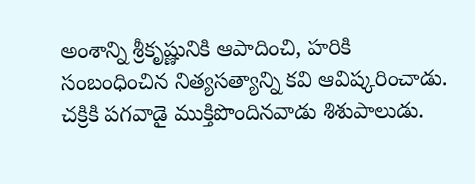అంశాన్ని శ్రీకృష్ణునికి ఆపాదించి, హరికి సంబంధించిన నిత్యసత్యాన్ని కవి ఆవిష్కరించాడు. చక్రికి పగవాడై ముక్తిపొందినవాడు శిశుపాలుడు.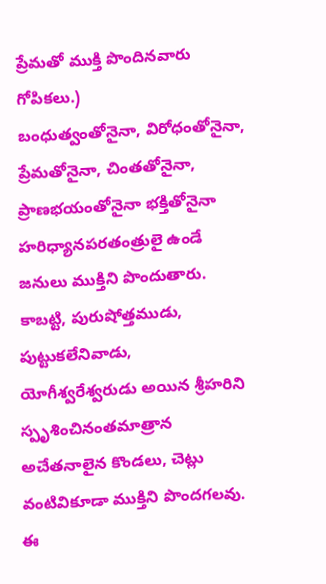ప్రేమతో ముక్తి పొందినవారు గోపికలు.)
బంధుత్వంతోనైనా, విరోధంతోనైనా, ప్రేమతోనైనా, చింతతోనైనా, ప్రాణభయంతోనైనా భక్తితోనైనా హరిధ్యానపరతంత్రులై ఉండే జనులు ముక్తిని పొందుతారు.
కాబట్టి, పురుషోత్తముడు, పుట్టుకలేనివాడు, యోగీశ్వరేశ్వరుడు అయిన శ్రీహరిని స్పృశించినంతమాత్రాన అచేతనాలైన కొండలు, చెట్లు వంటివికూడా ముక్తిని పొందగలవు. ఈ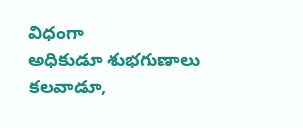విధంగా
అధికుడూ శుభగుణాలు కలవాడూ,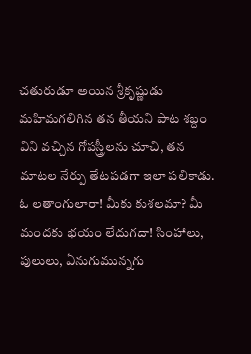చతురుడూ అయిన శ్రీకృష్ణుడు మహిమగలిగిన తన తీయని పాట శబ్దం విని వచ్చిన గోపస్త్రీలను చూచి, తన మాటల నేర్పు తేటపడగా ఇలా పలికాడు.
ఓ లతాంగులారా! మీకు కుశలమా? మీ మందకు భయం లేదుగదా! సింహాలు, పులులు, ఏనుగుమున్నగు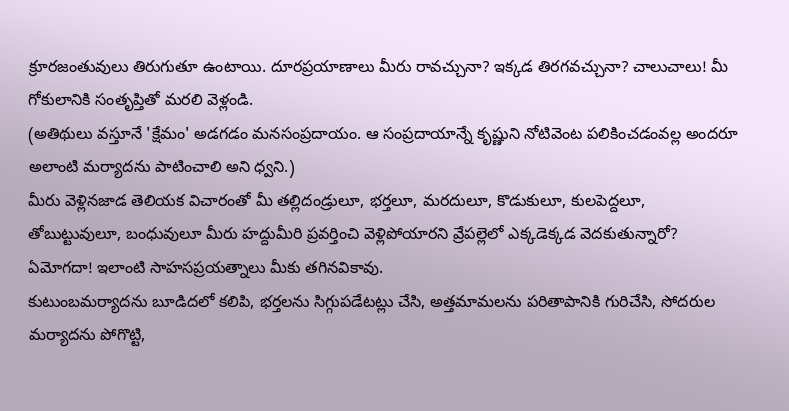క్రూరజంతువులు తిరుగుతూ ఉంటాయి. దూరప్రయాణాలు మీరు రావచ్చునా? ఇక్కడ తిరగవచ్చునా? చాలుచాలు! మీ గోకులానికి సంతృప్తితో మరలి వెళ్లండి.
(అతిథులు వస్తూనే 'క్షేమం' అడగడం మనసంప్రదాయం. ఆ సంప్రదాయాన్నే కృష్ణుని నోటివెంట పలికించడంవల్ల అందరూ అలాంటి మర్యాదను పాటించాలి అని ధ్వని.)
మీరు వెళ్లినజాడ తెలియక విచారంతో మీ తల్లిదండ్రులూ, భర్తలూ, మరదులూ, కొడుకులూ, కులపెద్దలూ, తోబుట్టువులూ, బంధువులూ మీరు హద్దుమీరి ప్రవర్తించి వెళ్లిపోయారని వ్రేపల్లెలో ఎక్కడెక్కడ వెదకుతున్నారో? ఏమోగదా! ఇలాంటి సాహసప్రయత్నాలు మీకు తగినవికావు.
కుటుంబమర్యాదను బూడిదలో కలిపి, భర్తలను సిగ్గుపడేటట్లు చేసి, అత్తమామలను పరితాపానికి గురిచేసి, సోదరుల మర్యాదను పోగొట్టి,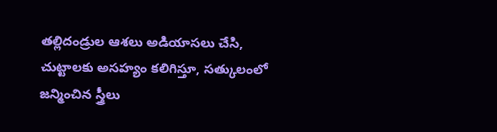తల్లిదండ్రుల ఆశలు అడియాసలు చేసి, చుట్టాలకు అసహ్యం కలిగిస్తూ, సత్కులంలో జన్మించిన స్త్రీలు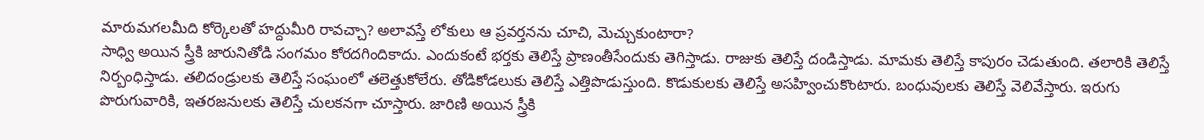మారుమగలమీది కోర్కెలతో హద్దుమీరి రావచ్చా? అలావస్తే లోకులు ఆ ప్రవర్తనను చూచి, మెచ్చుకుంటారా?
సాధ్వి అయిన స్త్రీకి జారునితోడి సంగమం కోరదగిందికాదు. ఎందుకంటే భర్తకు తెలిస్తే ప్రాణంతీసేందుకు తెగిస్తాడు. రాజుకు తెలిస్తే దండిస్తాడు. మామకు తెలిస్తే కాపురం చెడుతుంది. తలారికి తెలిస్తే నిర్బంధిస్తాడు. తలిదండ్రులకు తెలిస్తే సంఘంలో తలెత్తుకోలేరు. తోడికోడలుకు తెలిస్తే ఎత్తిపొడుస్తుంది. కొడుకులకు తెలిస్తే అసహ్వించుకొంటారు. బంధువులకు తెలిస్తే వెలివేస్తారు. ఇరుగు పొరుగువారికి, ఇతరజనులకు తెలిస్తే చులకనగా చూస్తారు. జారిణి అయిన స్త్రీకి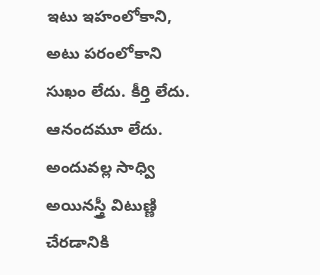ఇటు ఇహంలోకాని, అటు పరంలోకాని సుఖం లేదు. కీర్తి లేదు. ఆనందమూ లేదు. అందువల్ల సాధ్వి అయినస్త్రీ విటుణ్ణి చేరడానికి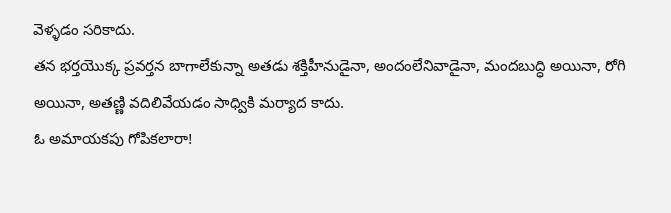వెళ్ళడం సరికాదు.
తన భర్తయొక్క ప్రవర్తన బాగాలేకున్నా అతడు శక్తిహీనుడైనా, అందంలేనివాడైనా, మందబుద్ధి అయినా, రోగి అయినా, అతణ్ణి వదిలివేయడం సాధ్వికి మర్యాద కాదు.
ఓ అమాయకపు గోపికలారా!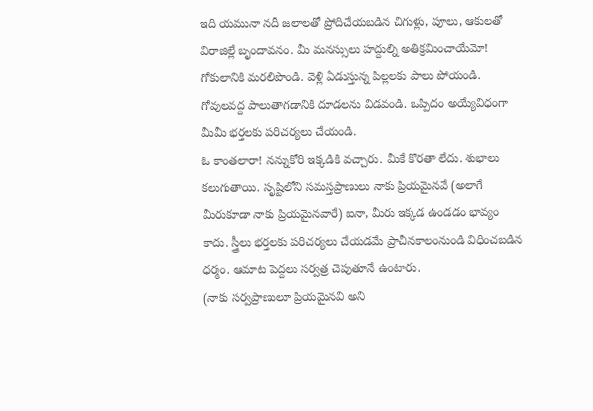ఇది యమునా నదీ జలాలతో ప్రోదిచేయబడిన చిగుళ్లు, పూలు, ఆకులతో విరాజిల్లే బృందావనం. మీ మనస్సులు హద్దుల్ని అతిక్రమించాయేమో! గోకులానికి మరలిపొండి. వెళ్లి ఏడుస్తున్న పిల్లలకు పాలు పోయండి. గోవులవద్ద పాలుతాగడానికి దూడలను విడవండి. ఒప్పిదం అయ్యేవిధంగా మీమీ భర్తలకు పరిచర్యలు చేయండి.
ఓ కాంతలారా! నన్నుకోరి ఇక్కడికి వచ్చారు. మీకే కొరతా లేదు. శుభాలు కలుగుతాయి. సృష్టిలోని సమస్తప్రాణులు నాకు ప్రియమైనవే (అలాగే మీరుకూడా నాకు ప్రియమైనవారే) ఐనా, మీరు ఇక్కడ ఉండడం భావ్యం కాదు. స్త్రీలు భర్తలకు పరిచర్యలు చేయడమే ప్రాచీనకాలంనుండి విధించబడిన ధర్మం. ఆమాట పెద్దలు సర్వత్ర చెపుతూనే ఉంటారు.
(నాకు సర్వప్రాణులూ ప్రియమైనవి అని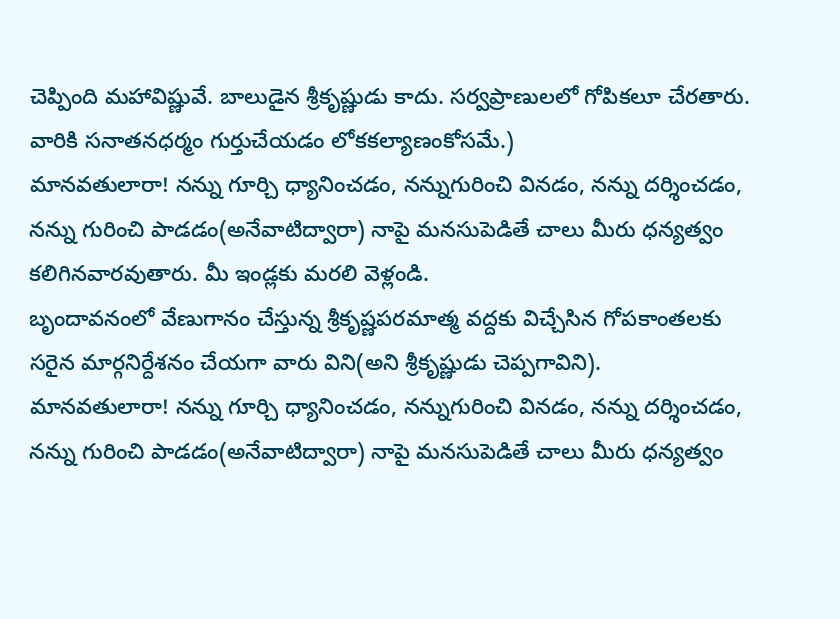చెప్పింది మహావిష్ణువే. బాలుడైన శ్రీకృష్ణుడు కాదు. సర్వప్రాణులలో గోపికలూ చేరతారు. వారికి సనాతనధర్మం గుర్తుచేయడం లోకకల్యాణంకోసమే.)
మానవతులారా! నన్ను గూర్చి ధ్యానించడం, నన్నుగురించి వినడం, నన్ను దర్శించడం, నన్ను గురించి పాడడం(అనేవాటిద్వారా) నాపై మనసుపెడితే చాలు మీరు ధన్యత్వం కలిగినవారవుతారు. మీ ఇండ్లకు మరలి వెళ్లండి.
బృందావనంలో వేణుగానం చేస్తున్న శ్రీకృష్ణపరమాత్మ వద్దకు విచ్చేసిన గోపకాంతలకు సరైన మార్గనిర్దేశనం చేయగా వారు విని(అని శ్రీకృష్ణుడు చెప్పగావిని).
మానవతులారా! నన్ను గూర్చి ధ్యానించడం, నన్నుగురించి వినడం, నన్ను దర్శించడం, నన్ను గురించి పాడడం(అనేవాటిద్వారా) నాపై మనసుపెడితే చాలు మీరు ధన్యత్వం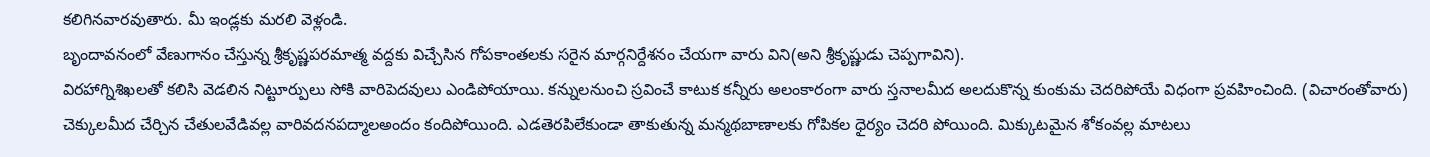కలిగినవారవుతారు. మీ ఇండ్లకు మరలి వెళ్లండి.
బృందావనంలో వేణుగానం చేస్తున్న శ్రీకృష్ణపరమాత్మ వద్దకు విచ్చేసిన గోపకాంతలకు సరైన మార్గనిర్దేశనం చేయగా వారు విని(అని శ్రీకృష్ణుడు చెప్పగావిని).
విరహాగ్నిశిఖలతో కలిసి వెడలిన నిట్టూర్పులు సోకి వారిపెదవులు ఎండిపోయాయి. కన్నులనుంచి స్రవించే కాటుక కన్నీరు అలంకారంగా వారు స్తనాలమీద అలదుకొన్న కుంకుమ చెదరిపోయే విధంగా ప్రవహించింది. (విచారంతోవారు) చెక్కులమీద చేర్చిన చేతులవేడివల్ల వారివదనపద్మాలఅందం కందిపోయింది. ఎడతెరపిలేకుండా తాకుతున్న మన్మథబాణాలకు గోపికల ధైర్యం చెదరి పోయింది. మిక్కుటమైన శోకంవల్ల మాటలు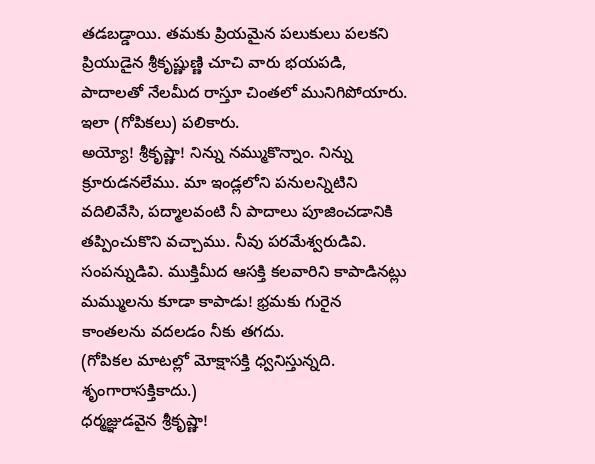తడబడ్డాయి. తమకు ప్రియమైన పలుకులు పలకని ప్రియుడైన శ్రీకృష్ణుణ్ణి చూచి వారు భయపడి, పాదాలతో నేలమీద రాస్తూ చింతలో మునిగిపోయారు.
ఇలా (గోపికలు) పలికారు.
అయ్యో! శ్రీకృష్ణా! నిన్ను నమ్ముకొన్నాం. నిన్ను క్రూరుడనలేము. మా ఇండ్లలోని పనులన్నిటిని వదిలివేసి, పద్మాలవంటి నీ పాదాలు పూజించడానికి తప్పించుకొని వచ్చాము. నీవు పరమేశ్వరుడివి. సంపన్నుడివి. ముక్తిమీద ఆసక్తి కలవారిని కాపాడినట్లు మమ్ములను కూడా కాపాడు! భ్రమకు గురైన కాంతలను వదలడం నీకు తగదు.
(గోపికల మాటల్లో మోక్షాసక్తి ధ్వనిస్తున్నది. శృంగారాసక్తికాదు.)
ధర్మజ్ఞుడవైన శ్రీకృష్ణా!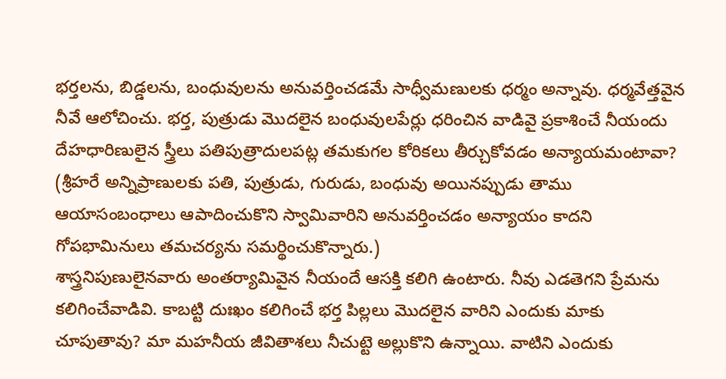భర్తలను, బిడ్డలను, బంధువులను అనువర్తించడమే సాధ్వీమణులకు ధర్మం అన్నావు. ధర్మవేత్తవైన నీవే ఆలోచించు. భర్త, పుత్రుడు మొదలైన బంధువులపేర్లు ధరించిన వాడివై ప్రకాశించే నీయందు దేహధారిణులైన స్త్రీలు పతిపుత్రాదులపట్ల తమకుగల కోరికలు తీర్చుకోవడం అన్యాయమంటావా?
(శ్రీహరే అన్నిప్రాణులకు పతి, పుత్రుడు, గురుడు, బంధువు అయినప్పుడు తాము ఆయాసంబంధాలు ఆపాదించుకొని స్వామివారిని అనువర్తించడం అన్యాయం కాదని గోపభామినులు తమచర్యను సమర్థించుకొన్నారు.)
శాస్త్రనిపుణులైనవారు అంతర్యామివైన నీయందే ఆసక్తి కలిగి ఉంటారు. నీవు ఎడతెగని ప్రేమను కలిగించేవాడివి. కాబట్టి దుఃఖం కలిగించే భర్త పిల్లలు మొదలైన వారిని ఎందుకు మాకు చూపుతావు? మా మహనీయ జీవితాశలు నీచుట్టె అల్లుకొని ఉన్నాయి. వాటిని ఎందుకు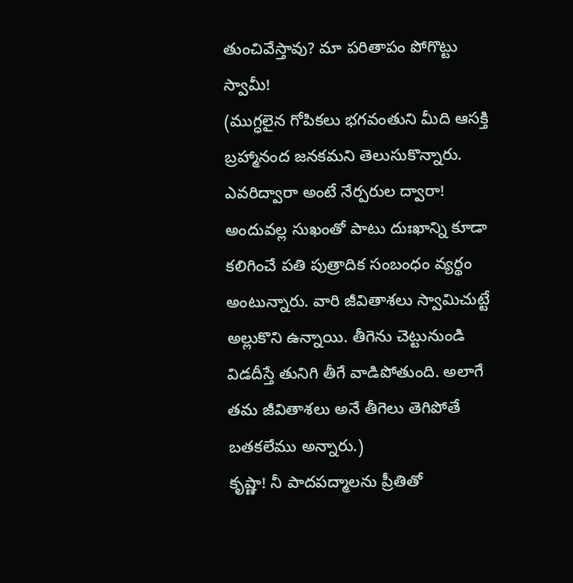తుంచివేస్తావు? మా పరితాపం పోగొట్టు స్వామీ!
(ముగ్ధలైన గోపికలు భగవంతుని మీది ఆసక్తి బ్రహ్మానంద జనకమని తెలుసుకొన్నారు. ఎవరిద్వారా అంటే నేర్పరుల ద్వారా! అందువల్ల సుఖంతో పాటు దుఃఖాన్ని కూడా కలిగించే పతి పుత్రాదిక సంబంధం వ్యర్థం అంటున్నారు. వారి జీవితాశలు స్వామిచుట్టే అల్లుకొని ఉన్నాయి. తీగెను చెట్టునుండి విడదీస్తే తునిగి తీగే వాడిపోతుంది. అలాగే తమ జీవితాశలు అనే తీగెలు తెగిపోతే బతకలేము అన్నారు.)
కృష్ణా! నీ పాదపద్మాలను ప్రీతితో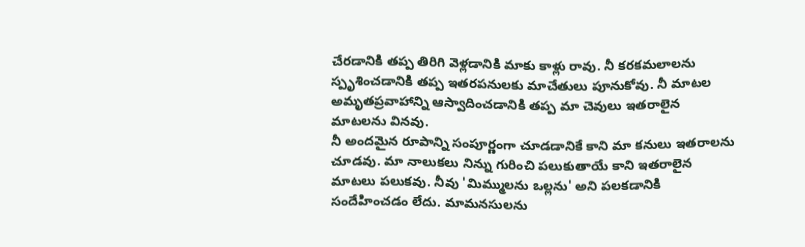చేరడానికి తప్ప తిరిగి వెళ్లడానికి మాకు కాళ్లు రావు. నీ కరకమలాలను స్పృశించడానికి తప్ప ఇతరపనులకు మాచేతులు పూనుకోవు. నీ మాటల అమృతప్రవాహాన్ని ఆస్వాదించడానికి తప్ప మా చెవులు ఇతరాలైన మాటలను వినవు.
నీ అందమైన రూపాన్ని సంపూర్ణంగా చూడడానికే కాని మా కనులు ఇతరాలను చూడవు. మా నాలుకలు నిన్ను గురించి పలుకుతాయే కాని ఇతరాలైన మాటలు పలుకవు. నీవు 'మిమ్ములను ఒల్లను' అని పలకడానికి సందేహించడం లేదు. మామనసులను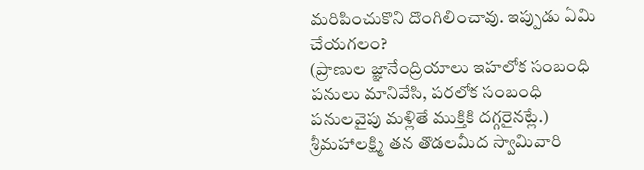మరిపించుకొని దొంగిలించావు. ఇప్పుడు ఏమి చేయగలం?
(ప్రాణుల జ్ఞానేంద్రియాలు ఇహలోక సంబంధి పనులు మానివేసి, పరలోక సంబంధి పనులవైపు మళ్లితే ముక్తికి దగ్గరైనట్లే.)
శ్రీమహాలక్ష్మి తన తొడలమీద స్వామివారి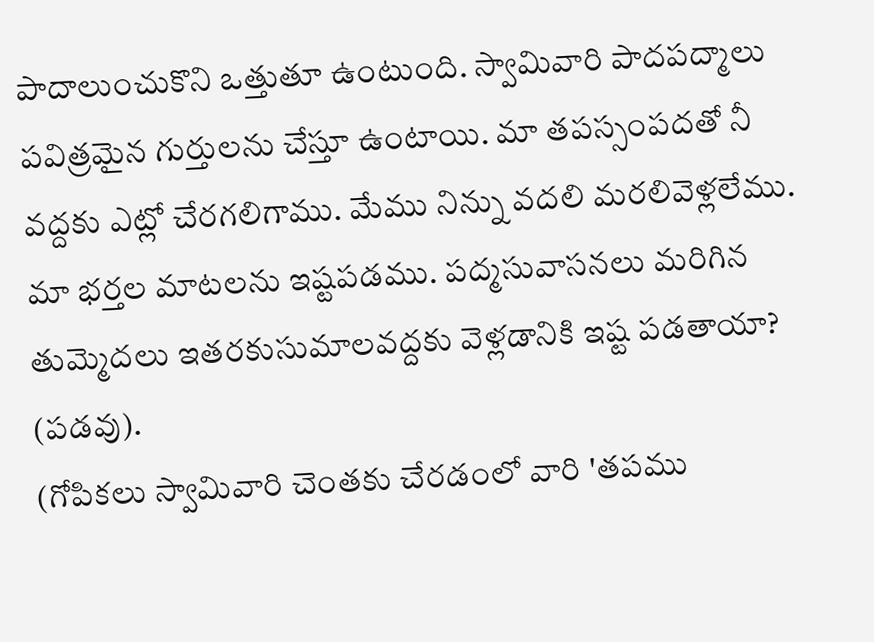పాదాలుంచుకొని ఒత్తుతూ ఉంటుంది. స్వామివారి పాదపద్మాలు పవిత్రమైన గుర్తులను చేస్తూ ఉంటాయి. మా తపస్సంపదతో నీ వద్దకు ఎట్లో చేరగలిగాము. మేము నిన్ను వదలి మరలివెళ్లలేము. మా భర్తల మాటలను ఇష్టపడము. పద్మసువాసనలు మరిగిన తుమ్మెదలు ఇతరకుసుమాలవద్దకు వెళ్లడానికి ఇష్ట పడతాయా? (పడవు).
(గోపికలు స్వామివారి చెంతకు చేరడంలో వారి 'తపము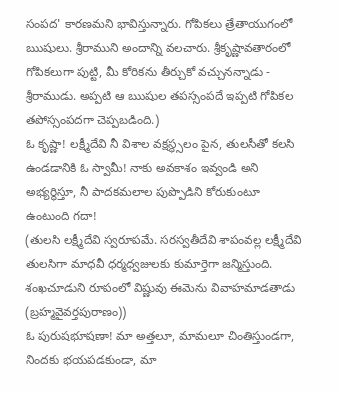సంపద' కారణమని భావిస్తున్నారు. గోపికలు త్రేతాయుగంలో ఋషులు. శ్రీరాముని అందాన్ని వలచారు. శ్రీకృష్ణావతారంలో గోపికలుగా పుట్టి, మీ కోరికను తీర్చుకో వచ్చునన్నాడు - శ్రీరాముడు. అప్పటి ఆ ఋషుల తపస్సంపదే ఇప్పటి గోపికల తపోస్సంపదగా చెప్పబడింది.)
ఓ కృష్ణా! లక్ష్మీదేవి నీ విశాల వక్షస్థ్సలం పైన, తులసీతో కలసి ఉండడానికి ఓ స్వామీ! నాకు అవకాశం ఇవ్వండి అని అభ్యర్థిస్తూ, నీ పాదకమలాల పుప్పొడిని కోరుకుంటూ ఉంటుంది గదా!
(తులసి లక్ష్మీదేవి స్వరూపమే. సరస్వతీదేవి శాపంవల్ల లక్ష్మీదేవి తులసిగా మాధవీ ధర్మధ్వజులకు కుమార్తెగా జన్మిస్తుంది. శంఖచూడుని రూపంలో విష్ణువు ఈమెను వివాహమాడతాడు (బ్రహ్మవైవర్తపురాణం))
ఓ పురుషభూషణా! మా అత్తలూ, మామలూ చింతిస్తుండగా, నిందకు భయపడకుండా, మా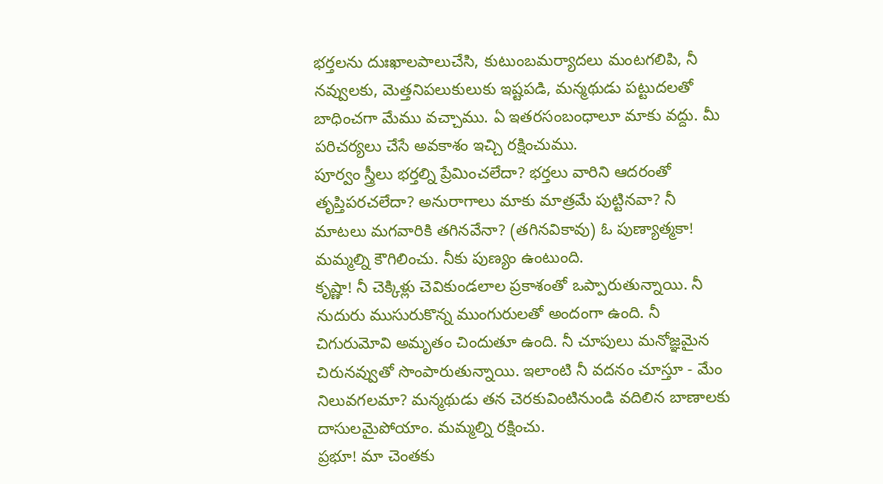భర్తలను దుఃఖాలపాలుచేసి, కుటుంబమర్యాదలు మంటగలిపి, నీ నవ్వులకు, మెత్తనిపలుకులుకు ఇష్టపడి, మన్మథుడు పట్టుదలతో బాధించగా మేము వచ్చాము. ఏ ఇతరసంబంధాలూ మాకు వద్దు. మీ పరిచర్యలు చేసే అవకాశం ఇచ్చి రక్షించుము.
పూర్వం స్త్రీలు భర్తల్ని ప్రేమించలేదా? భర్తలు వారిని ఆదరంతో తృప్తిపరచలేదా? అనురాగాలు మాకు మాత్రమే పుట్టినవా? నీ మాటలు మగవారికి తగినవేనా? (తగినవికావు) ఓ పుణ్యాత్మకా! మమ్మల్ని కౌగిలించు. నీకు పుణ్యం ఉంటుంది.
కృష్ణా! నీ చెక్కిళ్లు చెవికుండలాల ప్రకాశంతో ఒప్పారుతున్నాయి. నీ నుదురు ముసురుకొన్న ముంగురులతో అందంగా ఉంది. నీ చిగురుమోవి అమృతం చిందుతూ ఉంది. నీ చూపులు మనోజ్ఞమైన చిరునవ్వుతో సొంపారుతున్నాయి. ఇలాంటి నీ వదనం చూస్తూ - మేం నిలువగలమా? మన్మథుడు తన చెరకువింటినుండి వదిలిన బాణాలకు దాసులమైపోయాం. మమ్మల్ని రక్షించు.
ప్రభూ! మా చెంతకు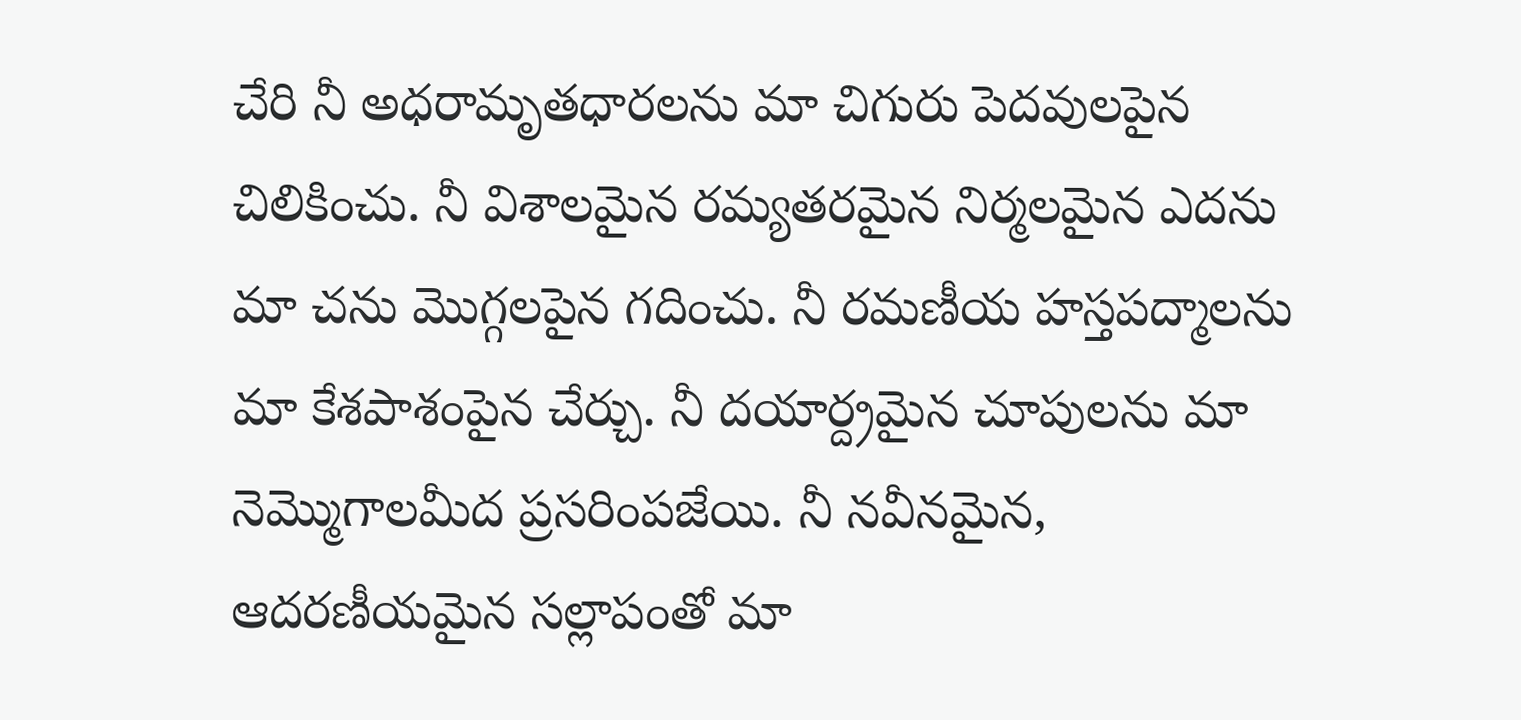చేరి నీ అధరామృతధారలను మా చిగురు పెదవులపైన చిలికించు. నీ విశాలమైన రమ్యతరమైన నిర్మలమైన ఎదను మా చను మొగ్గలపైన గదించు. నీ రమణీయ హస్తపద్మాలను మా కేశపాశంపైన చేర్చు. నీ దయార్ద్రమైన చూపులను మా నెమ్మొగాలమీద ప్రసరింపజేయి. నీ నవీనమైన, ఆదరణీయమైన సల్లాపంతో మా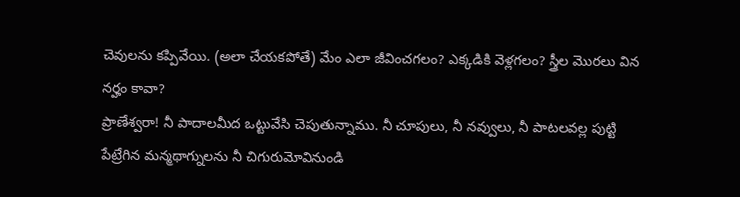చెవులను కప్పివేయి. (అలా చేయకపోతే) మేం ఎలా జీవించగలం? ఎక్కడికి వెళ్లగలం? స్త్రీల మొరలు విన నర్హం కావా?
ప్రాణేశ్వరా! నీ పాదాలమీద ఒట్టువేసి చెపుతున్నాము. నీ చూపులు, నీ నవ్వులు, నీ పాటలవల్ల పుట్టి పేట్రేగిన మన్మథాగ్నులను నీ చిగురుమోవినుండి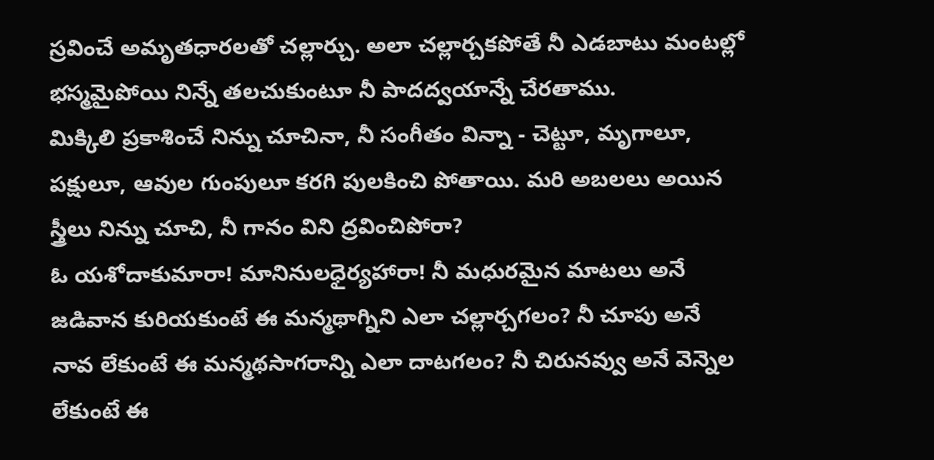స్రవించే అమృతధారలతో చల్లార్చు. అలా చల్లార్చకపోతే నీ ఎడబాటు మంటల్లో భస్మమైపోయి నిన్నే తలచుకుంటూ నీ పాదద్వయాన్నే చేరతాము.
మిక్కిలి ప్రకాశించే నిన్ను చూచినా, నీ సంగీతం విన్నా - చెట్టూ, మృగాలూ, పక్షులూ, ఆవుల గుంపులూ కరగి పులకించి పోతాయి. మరి అబలలు అయిన స్త్రీలు నిన్ను చూచి, నీ గానం విని ద్రవించిపోరా?
ఓ యశోదాకుమారా! మానినులధైర్యహారా! నీ మధురమైన మాటలు అనే జడివాన కురియకుంటే ఈ మన్మథాగ్నిని ఎలా చల్లార్చగలం? నీ చూపు అనే నావ లేకుంటే ఈ మన్మథసాగరాన్ని ఎలా దాటగలం? నీ చిరునవ్వు అనే వెన్నెల లేకుంటే ఈ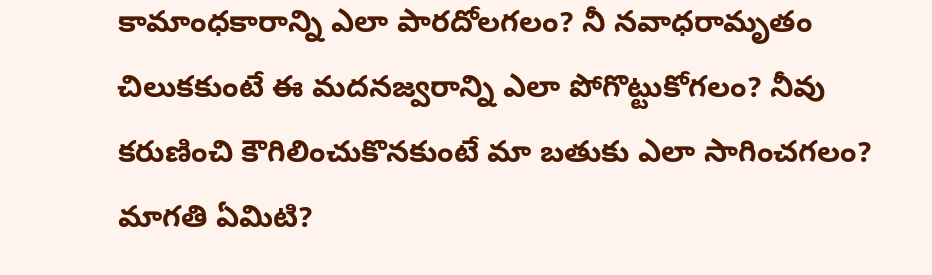కామాంధకారాన్ని ఎలా పారదోలగలం? నీ నవాధరామృతం చిలుకకుంటే ఈ మదనజ్వరాన్ని ఎలా పోగొట్టుకోగలం? నీవు కరుణించి కౌగిలించుకొనకుంటే మా బతుకు ఎలా సాగించగలం? మాగతి ఏమిటి?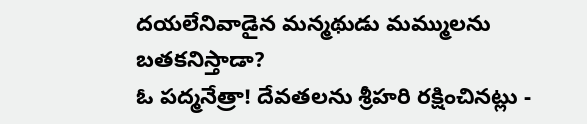దయలేనివాడైన మన్మథుడు మమ్ములను బతకనిస్తాడా?
ఓ పద్మనేత్రా! దేవతలను శ్రీహరి రక్షించినట్లు -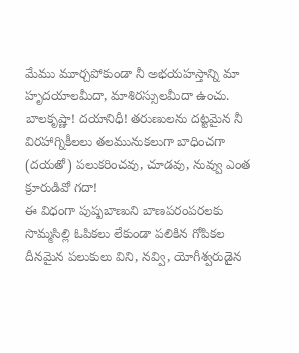మేము మూర్చపోకుండా నీ అభయహస్తాన్ని మా హృదయాలమీదా, మాశిరస్సులమీదా ఉంచు.
బాలకృష్ణా! దయానిధీ! తరుణులను దట్టమైన నీ విరహాగ్నికీలలు తలమునుకలుగా బాధించగా (దయతో) పలుకరించవు, చూడవు, నువ్వు ఎంత క్రూరుడివో గదా!
ఈ విధంగా పుష్పబాణుని బాణపరంపరలకు సొమ్మసిల్లి ఓపికలు లేకుండా పలికిన గోపికల దీనమైన పలుకులు విని, నవ్వి, యోగీశ్వరుడైన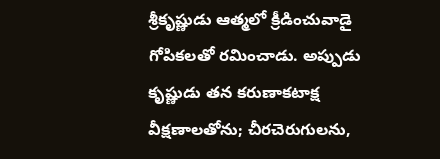శ్రీకృష్ణుడు ఆత్మలో క్రీడించువాడై గోపికలతో రమించాడు. అప్పుడు
కృష్ణుడు తన కరుణాకటాక్ష వీక్షణాలతోను; చీరచెరుగులను,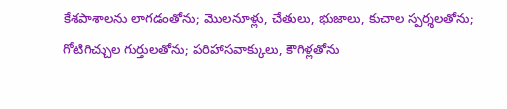కేశపాశాలను లాగడంతోను; మొలనూళ్లు, చేతులు, భుజాలు, కుచాల స్పర్శలతోను; గోటిగిచ్చుల గుర్తులతోను; పరిహాసవాక్కులు, కౌగిళ్లతోను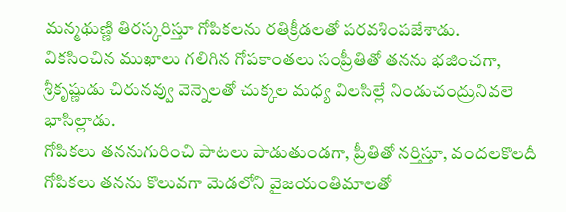మన్మథుణ్ణి తిరస్కరిస్తూ గోపికలను రతిక్రీడలతో పరవశింపజేశాడు.
వికసించిన ముఖాలు గలిగిన గోపకాంతలు సంప్రీతితో తనను భజించగా, శ్రీకృష్ణుడు చిరునవ్వు వెన్నెలతో చుక్కల మధ్య విలసిల్లే నిండుచంద్రునివలె భాసిల్లాడు.
గోపికలు తననుగురించి పాటలు పాడుతుండగా, ప్రీతితో నర్తిస్తూ, వందలకొలదీ గోపికలు తనను కొలువగా మెడలోని వైజయంతిమాలతో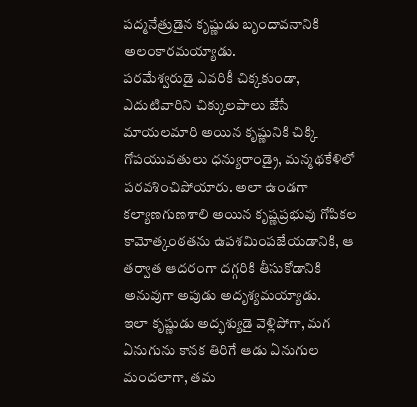పద్మనేత్రుడైన కృష్ణుడు బృందావనానికి అలంకారమయ్యాడు.
పరమేశ్వరుడై ఎవరికీ చిక్కకుండా, ఎదుటివారిని చిక్కులపాలు జేసే మాయలమారి అయిన కృష్ణునికి చిక్కి గోపయువతులు ధన్యురాండ్రై, మన్మథకేళిలో పరవశించిపోయారు. అలా ఉండగా కల్యాణగుణశాలి అయిన కృష్ణప్రభువు గోపికల కామోత్కంఠతను ఉపశమింపజేయడానికి, ఆ తర్వాత ఆదరంగా దగ్గరికి తీసుకోడానికి అనువుగా అపుడు అదృశ్యమయ్యాడు.
ఇలా కృష్ణుడు అద్భశ్యుడై వెళ్లిపోగా, మగ ఏనుగును కానక తిరిగే ఆడు ఏనుగుల మందలాగా, తమ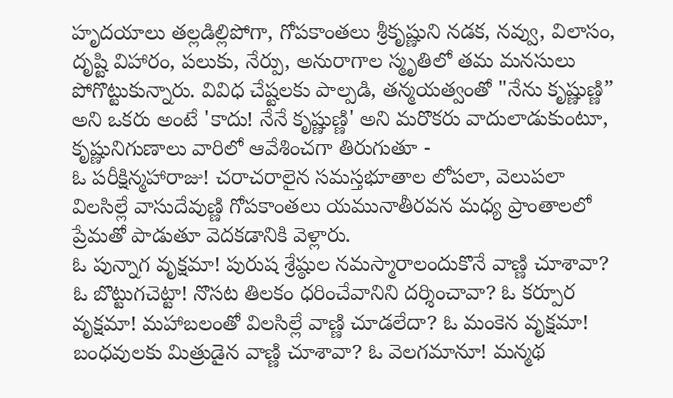హృదయాలు తల్లడిల్లిపోగా, గోపకాంతలు శ్రీకృష్ణుని నడక, నవ్వు, విలాసం, దృష్టి విహారం, పలుకు, నేర్పు, అనురాగాల స్మృతిలో తమ మనసులు పోగొట్టుకున్నారు. వివిధ చేష్టలకు పాల్పడి, తన్మయత్వంతో "నేను కృష్ణుణ్ణి” అని ఒకరు అంటే 'కాదు! నేనే కృష్ణుణ్ణి' అని మరొకరు వాదులాడుకుంటూ, కృష్ణునిగుణాలు వారిలో ఆవేశించగా తిరుగుతూ -
ఓ పరీక్షిన్మహారాజు! చరాచరాలైన సమస్తభూతాల లోపలా, వెలుపలా విలసిల్లే వాసుదేవుణ్ణి గోపకాంతలు యమునాతీరవన మధ్య ప్రాంతాలలో ప్రేమతో పాడుతూ వెదకడానికి వెళ్లారు.
ఓ పున్నాగ వృక్షమా! పురుష శ్రేష్ఠుల నమస్మారాలందుకొనే వాణ్ణి చూశావా? ఓ బొట్టుగచెట్టా! నొసట తిలకం ధరించేవానిని దర్శించావా? ఓ కర్పూర వృక్షమా! మహాబలంతో విలసిల్లే వాణ్ణి చూడలేదా? ఓ మంకెన వృక్షమా! బంధవులకు మిత్రుడైన వాణ్ణి చూశావా? ఓ వెలగమానూ! మన్మథ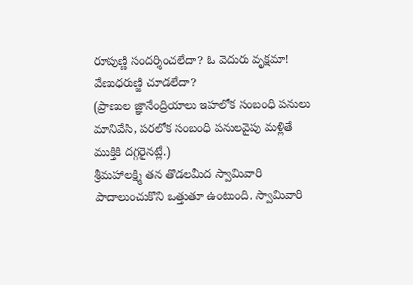రూపుణ్ణి సందర్శించలేదా? ఓ వెదురు వృక్షమా! వేణుధరుణ్జి చూడలేదా?
(ప్రాణుల జ్ఞానేంద్రియాలు ఇహలోక సంబంధి పనులు మానివేసి, పరలోక సంబంధి పనులవైపు మళ్లితే ముక్తికి దగ్గరైనట్లే.)
శ్రీమహాలక్ష్మి తన తొడలమీద స్వామివారి పాదాలుంచుకొని ఒత్తుతూ ఉంటుంది. స్వామివారి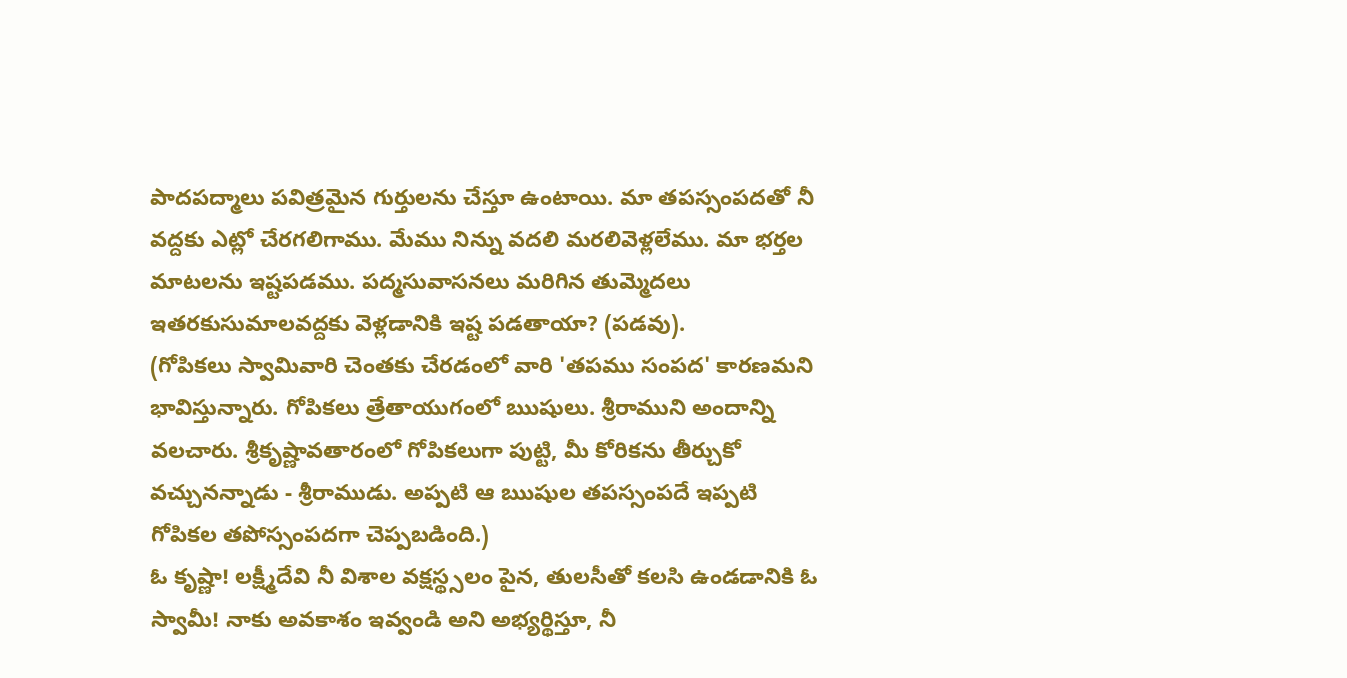పాదపద్మాలు పవిత్రమైన గుర్తులను చేస్తూ ఉంటాయి. మా తపస్సంపదతో నీ వద్దకు ఎట్లో చేరగలిగాము. మేము నిన్ను వదలి మరలివెళ్లలేము. మా భర్తల మాటలను ఇష్టపడము. పద్మసువాసనలు మరిగిన తుమ్మెదలు ఇతరకుసుమాలవద్దకు వెళ్లడానికి ఇష్ట పడతాయా? (పడవు).
(గోపికలు స్వామివారి చెంతకు చేరడంలో వారి 'తపము సంపద' కారణమని భావిస్తున్నారు. గోపికలు త్రేతాయుగంలో ఋషులు. శ్రీరాముని అందాన్ని వలచారు. శ్రీకృష్ణావతారంలో గోపికలుగా పుట్టి, మీ కోరికను తీర్చుకో వచ్చునన్నాడు - శ్రీరాముడు. అప్పటి ఆ ఋషుల తపస్సంపదే ఇప్పటి గోపికల తపోస్సంపదగా చెప్పబడింది.)
ఓ కృష్ణా! లక్ష్మీదేవి నీ విశాల వక్షస్థ్సలం పైన, తులసీతో కలసి ఉండడానికి ఓ స్వామీ! నాకు అవకాశం ఇవ్వండి అని అభ్యర్థిస్తూ, నీ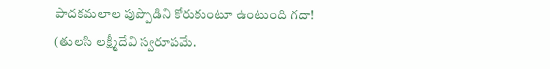పాదకమలాల పుప్పొడిని కోరుకుంటూ ఉంటుంది గదా!
(తులసి లక్ష్మీదేవి స్వరూపమే.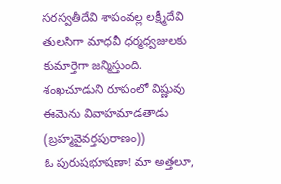సరస్వతీదేవి శాపంవల్ల లక్ష్మీదేవి తులసిగా మాధవీ ధర్మధ్వజులకు కుమార్తెగా జన్మిస్తుంది. శంఖచూడుని రూపంలో విష్ణువు ఈమెను వివాహమాడతాడు (బ్రహ్మవైవర్తపురాణం))
ఓ పురుషభూషణా! మా అత్తలూ,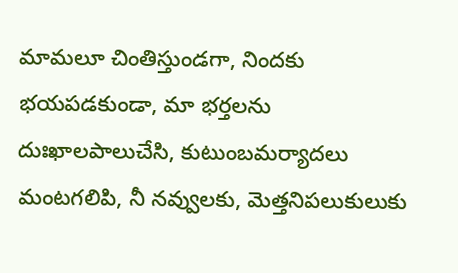మామలూ చింతిస్తుండగా, నిందకు భయపడకుండా, మా భర్తలను దుఃఖాలపాలుచేసి, కుటుంబమర్యాదలు మంటగలిపి, నీ నవ్వులకు, మెత్తనిపలుకులుకు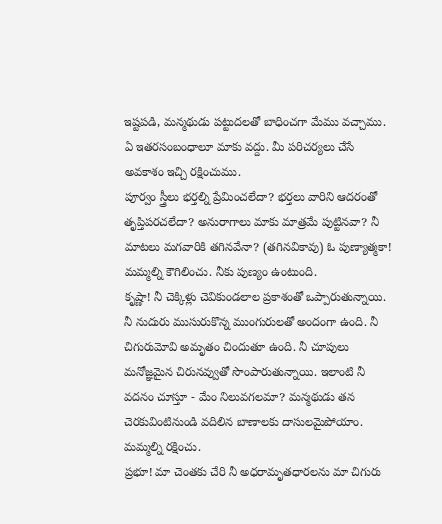ఇష్టపడి, మన్మథుడు పట్టుదలతో బాధించగా మేము వచ్చాము. ఏ ఇతరసంబంధాలూ మాకు వద్దు. మీ పరిచర్యలు చేసే అవకాశం ఇచ్చి రక్షించుము.
పూర్వం స్త్రీలు భర్తల్ని ప్రేమించలేదా? భర్తలు వారిని ఆదరంతో తృప్తిపరచలేదా? అనురాగాలు మాకు మాత్రమే పుట్టినవా? నీ మాటలు మగవారికి తగినవేనా? (తగినవికావు) ఓ పుణ్యాత్మకా! మమ్మల్ని కౌగిలించు. నీకు పుణ్యం ఉంటుంది.
కృష్ణా! నీ చెక్కిళ్లు చెవికుండలాల ప్రకాశంతో ఒప్పారుతున్నాయి. నీ నుదురు ముసురుకొన్న ముంగురులతో అందంగా ఉంది. నీ చిగురుమోవి అమృతం చిందుతూ ఉంది. నీ చూపులు మనోజ్ఞమైన చిరునవ్వుతో సొంపారుతున్నాయి. ఇలాంటి నీ వదనం చూస్తూ - మేం నిలువగలమా? మన్మథుడు తన చెరకువింటినుండి వదిలిన బాణాలకు దాసులమైపోయాం. మమ్మల్ని రక్షించు.
ప్రభూ! మా చెంతకు చేరి నీ అధరామృతధారలను మా చిగురు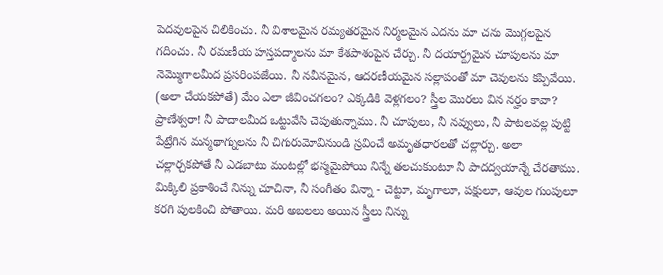పెదవులపైన చిలికించు. నీ విశాలమైన రమ్యతరమైన నిర్మలమైన ఎదను మా చను మొగ్గలపైన గదించు. నీ రమణీయ హస్తపద్మాలను మా కేశపాశంపైన చేర్చు. నీ దయార్ద్రమైన చూపులను మా నెమ్మొగాలమీద ప్రసరింపజేయి. నీ నవీనమైన, ఆదరణీయమైన సల్లాపంతో మా చెవులను కప్పివేయి. (అలా చేయకపోతే) మేం ఎలా జీవించగలం? ఎక్కడికి వెళ్లగలం? స్త్రీల మొరలు విన నర్హం కావా?
ప్రాణేశ్వరా! నీ పాదాలమీద ఒట్టువేసి చెపుతున్నాము. నీ చూపులు, నీ నవ్వులు, నీ పాటలవల్ల పుట్టి పేట్రేగిన మన్మథాగ్నులను నీ చిగురుమోవినుండి స్రవించే అమృతధారలతో చల్లార్చు. అలా చల్లార్చకపోతే నీ ఎడబాటు మంటల్లో భస్మమైపోయి నిన్నే తలచుకుంటూ నీ పాదద్వయాన్నే చేరతాము.
మిక్కిలి ప్రకాశించే నిన్ను చూచినా, నీ సంగీతం విన్నా - చెట్టూ, మృగాలూ, పక్షులూ, ఆవుల గుంపులూ కరగి పులకించి పోతాయి. మరి అబలలు అయిన స్త్రీలు నిన్ను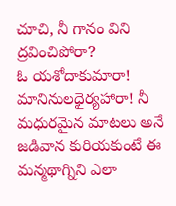చూచి, నీ గానం విని ద్రవించిపోరా?
ఓ యశోదాకుమారా! మానినులధైర్యహారా! నీ మధురమైన మాటలు అనే జడివాన కురియకుంటే ఈ మన్మథాగ్నిని ఎలా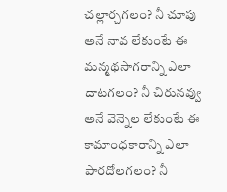చల్లార్చగలం? నీ చూపు అనే నావ లేకుంటే ఈ మన్మథసాగరాన్ని ఎలా దాటగలం? నీ చిరునవ్వు అనే వెన్నెల లేకుంటే ఈ కామాంధకారాన్ని ఎలా పారదోలగలం? నీ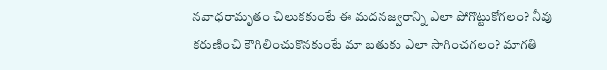నవాధరామృతం చిలుకకుంటే ఈ మదనజ్వరాన్ని ఎలా పోగొట్టుకోగలం? నీవు కరుణించి కౌగిలించుకొనకుంటే మా బతుకు ఎలా సాగించగలం? మాగతి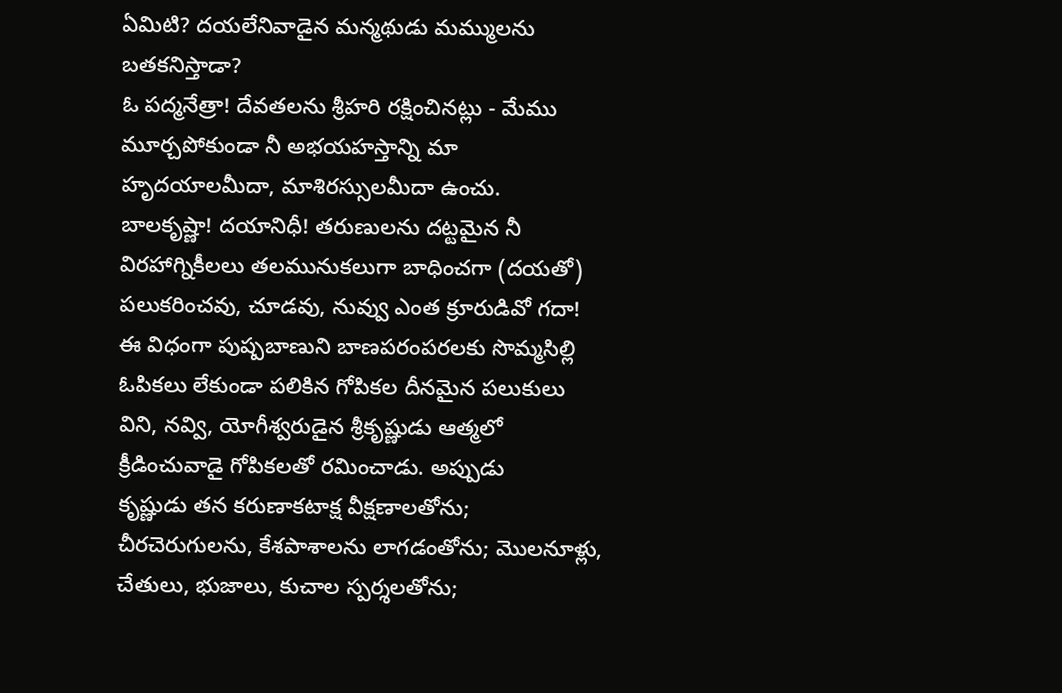ఏమిటి? దయలేనివాడైన మన్మథుడు మమ్ములను బతకనిస్తాడా?
ఓ పద్మనేత్రా! దేవతలను శ్రీహరి రక్షించినట్లు - మేము మూర్చపోకుండా నీ అభయహస్తాన్ని మా హృదయాలమీదా, మాశిరస్సులమీదా ఉంచు.
బాలకృష్ణా! దయానిధీ! తరుణులను దట్టమైన నీ విరహాగ్నికీలలు తలమునుకలుగా బాధించగా (దయతో) పలుకరించవు, చూడవు, నువ్వు ఎంత క్రూరుడివో గదా!
ఈ విధంగా పుష్పబాణుని బాణపరంపరలకు సొమ్మసిల్లి ఓపికలు లేకుండా పలికిన గోపికల దీనమైన పలుకులు విని, నవ్వి, యోగీశ్వరుడైన శ్రీకృష్ణుడు ఆత్మలో క్రీడించువాడై గోపికలతో రమించాడు. అప్పుడు
కృష్ణుడు తన కరుణాకటాక్ష వీక్షణాలతోను; చీరచెరుగులను, కేశపాశాలను లాగడంతోను; మొలనూళ్లు, చేతులు, భుజాలు, కుచాల స్పర్శలతోను;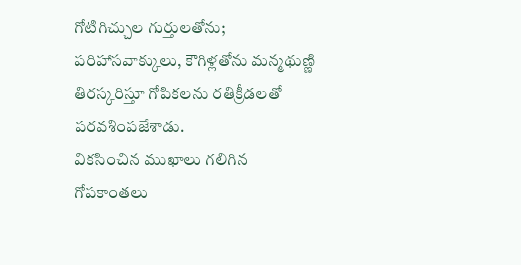గోటిగిచ్చుల గుర్తులతోను; పరిహాసవాక్కులు, కౌగిళ్లతోను మన్మథుణ్ణి తిరస్కరిస్తూ గోపికలను రతిక్రీడలతో పరవశింపజేశాడు.
వికసించిన ముఖాలు గలిగిన గోపకాంతలు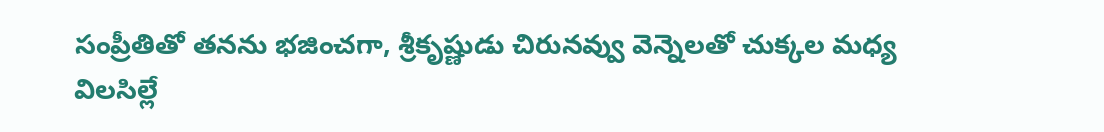సంప్రీతితో తనను భజించగా, శ్రీకృష్ణుడు చిరునవ్వు వెన్నెలతో చుక్కల మధ్య విలసిల్లే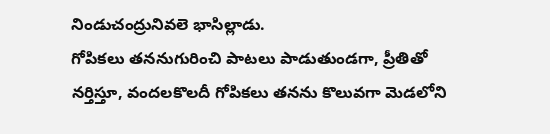నిండుచంద్రునివలె భాసిల్లాడు.
గోపికలు తననుగురించి పాటలు పాడుతుండగా, ప్రీతితో నర్తిస్తూ, వందలకొలదీ గోపికలు తనను కొలువగా మెడలోని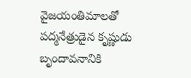వైజయంతిమాలతో పద్మనేత్రుడైన కృష్ణుడు బృందావనానికి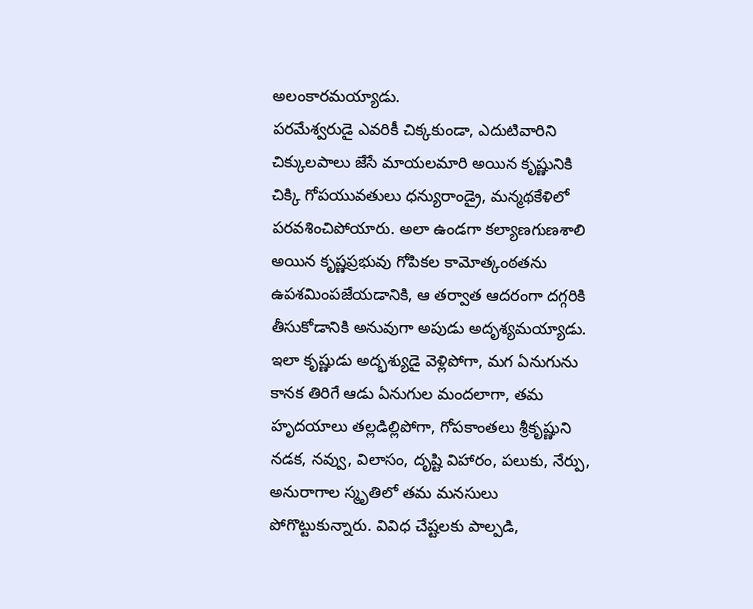అలంకారమయ్యాడు.
పరమేశ్వరుడై ఎవరికీ చిక్కకుండా, ఎదుటివారిని చిక్కులపాలు జేసే మాయలమారి అయిన కృష్ణునికి చిక్కి గోపయువతులు ధన్యురాండ్రై, మన్మథకేళిలో పరవశించిపోయారు. అలా ఉండగా కల్యాణగుణశాలి అయిన కృష్ణప్రభువు గోపికల కామోత్కంఠతను ఉపశమింపజేయడానికి, ఆ తర్వాత ఆదరంగా దగ్గరికి తీసుకోడానికి అనువుగా అపుడు అదృశ్యమయ్యాడు.
ఇలా కృష్ణుడు అద్భశ్యుడై వెళ్లిపోగా, మగ ఏనుగును కానక తిరిగే ఆడు ఏనుగుల మందలాగా, తమ హృదయాలు తల్లడిల్లిపోగా, గోపకాంతలు శ్రీకృష్ణుని నడక, నవ్వు, విలాసం, దృష్టి విహారం, పలుకు, నేర్పు, అనురాగాల స్మృతిలో తమ మనసులు పోగొట్టుకున్నారు. వివిధ చేష్టలకు పాల్పడి,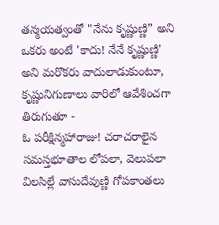తన్మయత్వంతో "నేను కృష్ణుణ్ణి” అని ఒకరు అంటే 'కాదు! నేనే కృష్ణుణ్ణి' అని మరొకరు వాదులాడుకుంటూ, కృష్ణునిగుణాలు వారిలో ఆవేశించగా తిరుగుతూ -
ఓ పరీక్షిన్మహారాజు! చరాచరాలైన సమస్తభూతాల లోపలా, వెలుపలా విలసిల్లే వాసుదేవుణ్ణి గోపకాంతలు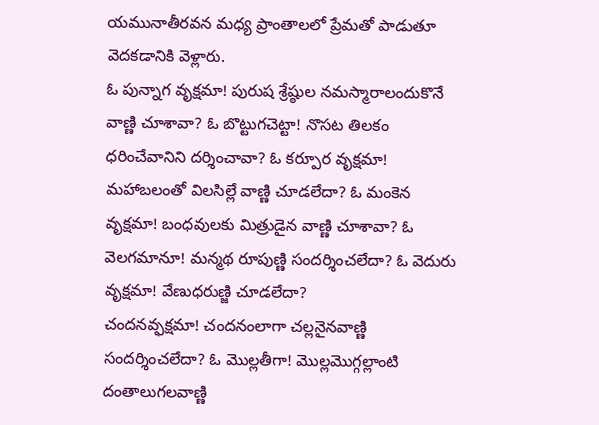యమునాతీరవన మధ్య ప్రాంతాలలో ప్రేమతో పాడుతూ వెదకడానికి వెళ్లారు.
ఓ పున్నాగ వృక్షమా! పురుష శ్రేష్ఠుల నమస్మారాలందుకొనే వాణ్ణి చూశావా? ఓ బొట్టుగచెట్టా! నొసట తిలకం ధరించేవానిని దర్శించావా? ఓ కర్పూర వృక్షమా! మహాబలంతో విలసిల్లే వాణ్ణి చూడలేదా? ఓ మంకెన వృక్షమా! బంధవులకు మిత్రుడైన వాణ్ణి చూశావా? ఓ వెలగమానూ! మన్మథ రూపుణ్ణి సందర్శించలేదా? ఓ వెదురు వృక్షమా! వేణుధరుణ్జి చూడలేదా?
చందనవ్ఫక్షమా! చందనంలాగా చల్లనైనవాణ్ణి సందర్శించలేదా? ఓ మొల్లతీగా! మొల్లమొగ్గల్లాంటి దంతాలుగలవాణ్ణి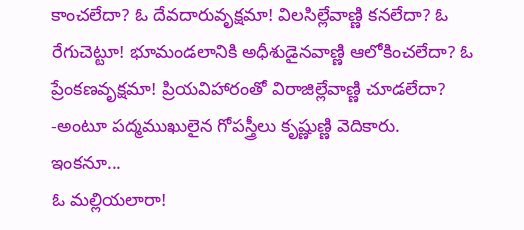కాంచలేదా? ఓ దేవదారువృక్షమా! విలసిల్లేవాణ్ణి కనలేదా? ఓ రేగుచెట్టూ! భూమండలానికి అధీశుడైనవాణ్ణి ఆలోకించలేదా? ఓ ప్రేంకణవృక్షమా! ప్రియవిహారంతో విరాజిల్లేవాణ్ణి చూడలేదా? -అంటూ పద్మముఖులైన గోపస్త్రీలు కృష్ణుణ్ణి వెదికారు.
ఇంకనూ...
ఓ మల్లియలారా!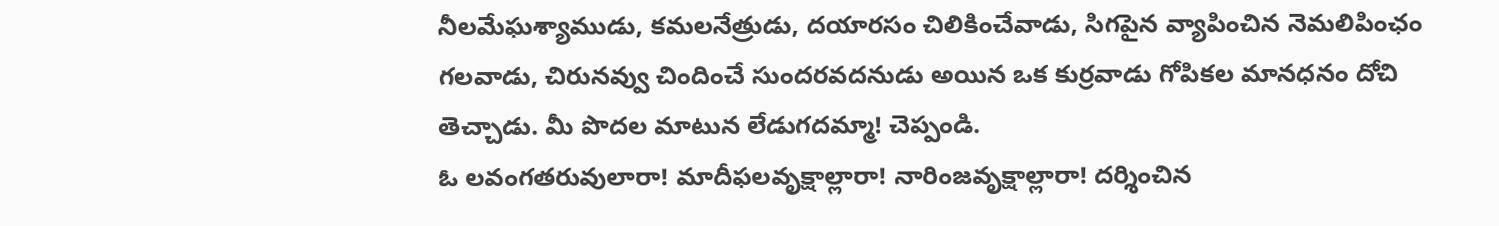నీలమేఘశ్యాముడు, కమలనేత్రుడు, దయారసం చిలికించేవాడు, సిగపైన వ్యాపించిన నెమలిపింఛం గలవాడు, చిరునవ్వు చిందించే సుందరవదనుడు అయిన ఒక కుర్రవాడు గోపికల మానధనం దోచి తెచ్చాడు. మీ పొదల మాటున లేడుగదమ్మా! చెప్పండి.
ఓ లవంగతరువులారా! మాదీఫలవృక్షాల్లారా! నారింజవృక్షాల్లారా! దర్శించిన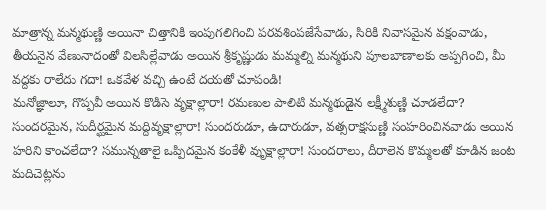మాత్రాన్న మన్మథుణ్ణి అయినా చిత్తానికి ఇంపుగలిగించి పరవశింపజేసేవాడు, సిరికి నివాసమైన వక్షంవాడు, తీయనైన వేణునాదంతో విలసిల్లేవాడు అయిన శ్రీకృష్ణుడు మమ్మల్ని మన్మథుని పూలబాణాలకు అప్పగించి, మీ వద్దకు రాలేదు గదా! ఒకవేళ వచ్చి ఉంటే దయతో చూపండి!
మనోజ్ఞాలూ, గొప్పవీ అయిన కొడిసె వృక్షాల్లారా! రమణుల పాలిటి మన్మథుడైన లక్ష్మీశుణ్ణి చూడలేదా? సుందరమైన, సుదీర్ఘమైన మద్దివృక్షాల్లారా! సుందరుడూ, ఉదారుడూ, వత్సరాక్షసుణ్ణి సంహరించినవాడు అయిన హరిని కాంచలేదా? సమున్నతాలై ఒప్పిదమైన కంకేళీ వృుక్షాల్లారా! సుందరాలు, దీరాలెన కొమ్మలతో కూడిన జంట మదిచెట్లను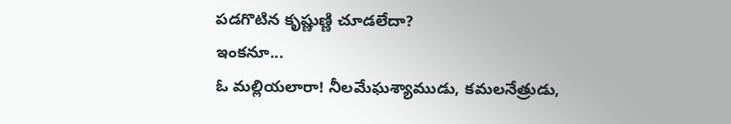పడగొటిన కృష్ణుణ్ణి చూడలేదా?
ఇంకనూ...
ఓ మల్లియలారా! నీలమేఘశ్యాముడు, కమలనేత్రుడు,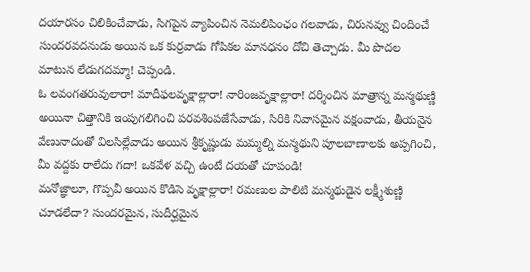దయారసం చిలికించేవాడు, సిగపైన వ్యాపించిన నెమలిపింఛం గలవాడు, చిరునవ్వు చిందించే సుందరవదనుడు అయిన ఒక కుర్రవాడు గోపికల మానధనం దోచి తెచ్చాడు. మీ పొదల మాటున లేడుగదమ్మా! చెప్పండి.
ఓ లవంగతరువులారా! మాదీఫలవృక్షాల్లారా! నారింజవృక్షాల్లారా! దర్శించిన మాత్రాన్న మన్మథుణ్ణి అయినా చిత్తానికి ఇంపుగలిగించి పరవశింపజేసేవాడు, సిరికి నివాసమైన వక్షంవాడు, తీయనైన వేణునాదంతో విలసిల్లేవాడు అయిన శ్రీకృష్ణుడు మమ్మల్ని మన్మథుని పూలబాణాలకు అప్పగించి, మీ వద్దకు రాలేదు గదా! ఒకవేళ వచ్చి ఉంటే దయతో చూపండి!
మనోజ్ఞాలూ, గొప్పవీ అయిన కొడిసె వృక్షాల్లారా! రమణుల పాలిటి మన్మథుడైన లక్ష్మీశుణ్ణి చూడలేదా? సుందరమైన, సుదీర్ఘమైన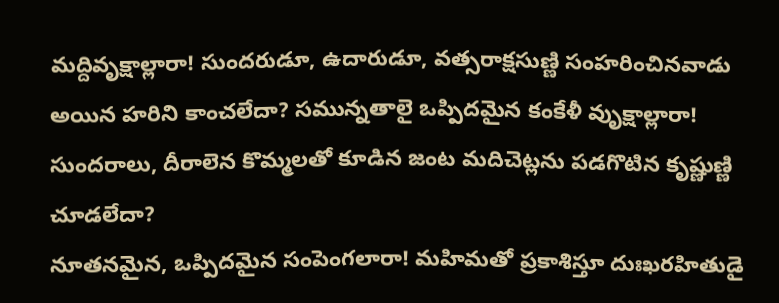మద్దివృక్షాల్లారా! సుందరుడూ, ఉదారుడూ, వత్సరాక్షసుణ్ణి సంహరించినవాడు అయిన హరిని కాంచలేదా? సమున్నతాలై ఒప్పిదమైన కంకేళీ వృుక్షాల్లారా! సుందరాలు, దీరాలెన కొమ్మలతో కూడిన జంట మదిచెట్లను పడగొటిన కృష్ణుణ్ణి చూడలేదా?
నూతనమైన, ఒప్పిదమైన సంపెంగలారా! మహిమతో ప్రకాశిస్తూ దుఃఖరహితుడై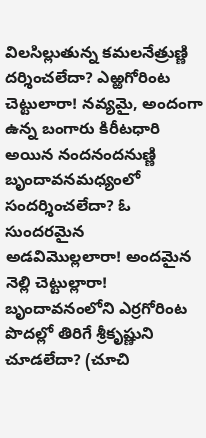విలసిల్లుతున్న కమలనేత్రుణ్ణి దర్శించలేదా? ఎఱ్ఱగోరింట చెట్టులారా! నవ్యమై, అందంగా ఉన్న బంగారు కిరీటధారి అయిన నందనందనుణ్ణి బృందావనమధ్యంలో సందర్శించలేదా? ఓ సుందరమైన అడవిమొల్లలారా! అందమైన నెల్లి చెట్టుల్లారా! బృందావనంలోని ఎర్రగోరింట పొదల్లో తిరిగే శ్రీకృష్ణుని చూడలేదా? (చూచి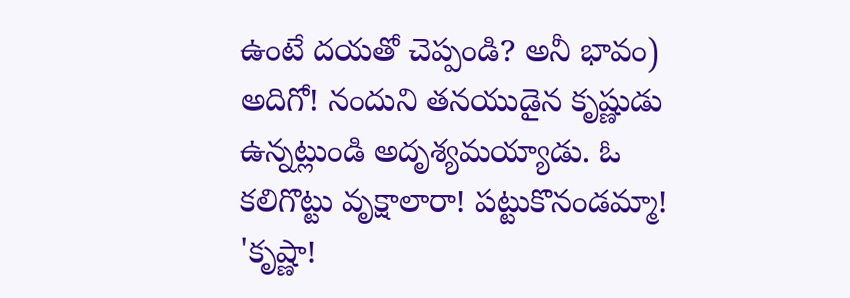ఉంటే దయతో చెప్పండి? అనీ భావం)
అదిగో! నందుని తనయుడైన కృష్ణుడు ఉన్నట్లుండి అదృశ్యమయ్యాడు. ఓ కలిగొట్టు వృక్షాలారా! పట్టుకొనండమ్మా! 'కృష్ణా!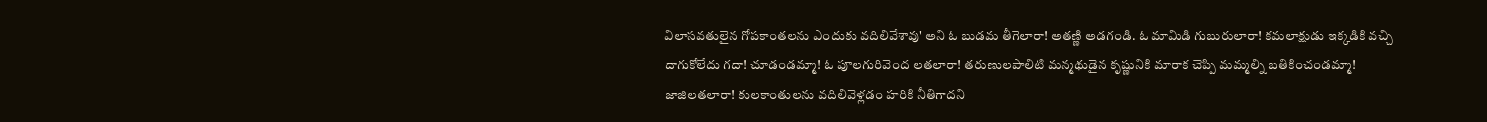విలాసవతులైన గోపకాంతలను ఎందుకు వదిలివేశావు' అని ఓ బుడమ తీగెలారా! అతణ్ణి అడగండి. ఓ మామిడి గుబురులారా! కమలాక్షుడు ఇక్కడికి వచ్చి దాగుకోలేదు గదా! చూడండమ్మా! ఓ పూలగురివెంద లతలారా! తరుణులపాలిటి మన్మథుడైన కృష్ణునికి మారాక చెప్పి మమ్మల్ని బతికించండమ్మా! జాజిలతలారా! కులకాంతులను వదిలివెళ్లడం హరికి నీతిగాదని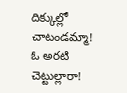దిక్కుల్లో చాటండమ్మా! ఓ అరటి చెట్టుల్లారా!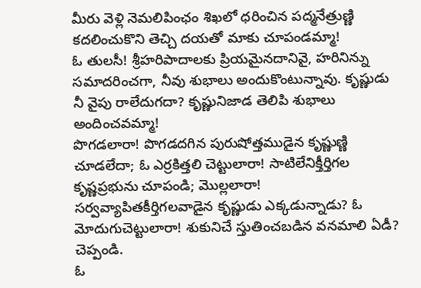మీరు వెళ్లి నెమలిపింఛం శిఖలో ధరించిన పద్మనేత్రుణ్ణి కదలించుకొని తెచ్చి దయతో మాకు చూపండమ్మా!
ఓ తులసీ! శ్రీహరిపాదాలకు ప్రియమైనదానివై, హరినిన్ను సమాదరించగా, నీవు శుభాలు అందుకొంటున్నావు. కృష్ణుడు నీ వైపు రాలేదుగదా? కృష్ణునిజాడ తెలిపి శుభాలు అందించవమ్మా!
పొగడలారా! పొగడదగిన పురుషోత్తముడైన కృష్ణుణ్ణి చూడలేదా; ఓ ఎర్రకిత్తలి చెట్టులారా! సాటిలేనిక్తీర్తిగల కృష్ణప్రభును చూపండి; మొల్లలారా! సర్వవ్యాపితకీర్తిగలవాడైన కృష్ణుడు ఎక్కడున్నాడు? ఓ మోదుగుచెట్టులారా! శుకునిచే స్తుతించబడిన వనమాలి ఏడీ? చెప్పండి.
ఓ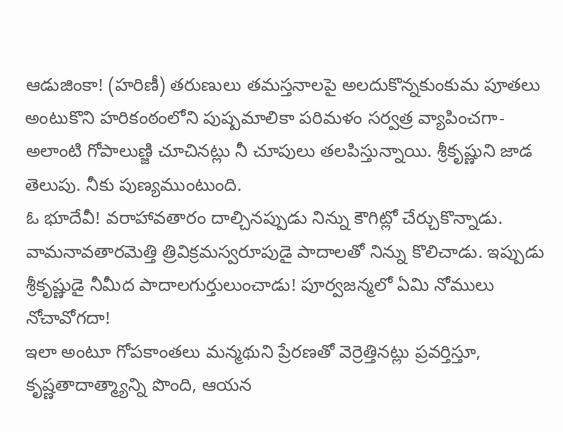ఆడుజింకా! (హరిణీ) తరుణులు తమస్తనాలపై అలదుకొన్నకుంకుమ పూతలు అంటుకొని హరికంఠంలోని పుష్పమాలికా పరిమళం సర్వత్ర వ్యాపించగా- అలాంటి గోపాలుణ్జి చూచినట్లు నీ చూపులు తలపిస్తున్నాయి. శ్రీకృష్ణుని జాడ తెలుపు. నీకు పుణ్యముంటుంది.
ఓ భూదేవీ! వరాహావతారం దాల్చినప్పుడు నిన్ను కౌగిట్లో చేర్చుకొన్నాడు. వామనావతారమెత్తి త్రివిక్రమస్వరూపుడై పాదాలతో నిన్ను కొలిచాడు. ఇప్పుడు శ్రీకృష్ణుడై నీమీద పాదాలగుర్తులుంచాడు! పూర్వజన్మలో ఏమి నోములు నోచావోగదా!
ఇలా అంటూ గోపకాంతలు మన్మథుని ప్రేరణతో వెర్రెత్తినట్లు ప్రవర్తిస్తూ, కృష్ణతాదాత్మ్యాన్ని పొంది, ఆయన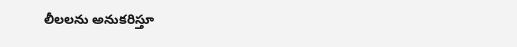లీలలను అనుకరిస్తూ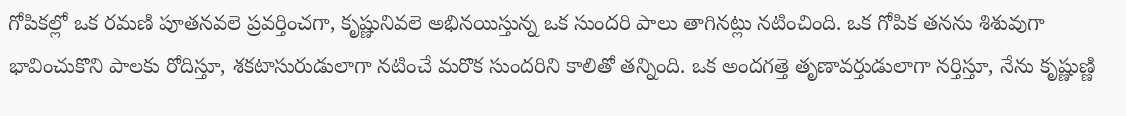గోపికల్లో ఒక రమణి పూతనవలె ప్రవర్తించగా, కృష్ణునివలె అభినయిస్తున్న ఒక సుందరి పాలు తాగినట్లు నటించింది. ఒక గోపిక తనను శిశువుగా భావించుకొని పాలకు రోదిస్తూ, శకటాసురుడులాగా నటించే మరొక సుందరిని కాలితో తన్నింది. ఒక అందగత్తె తృణావర్తుడులాగా నర్తిస్తూ, నేను కృష్ణుణ్ణి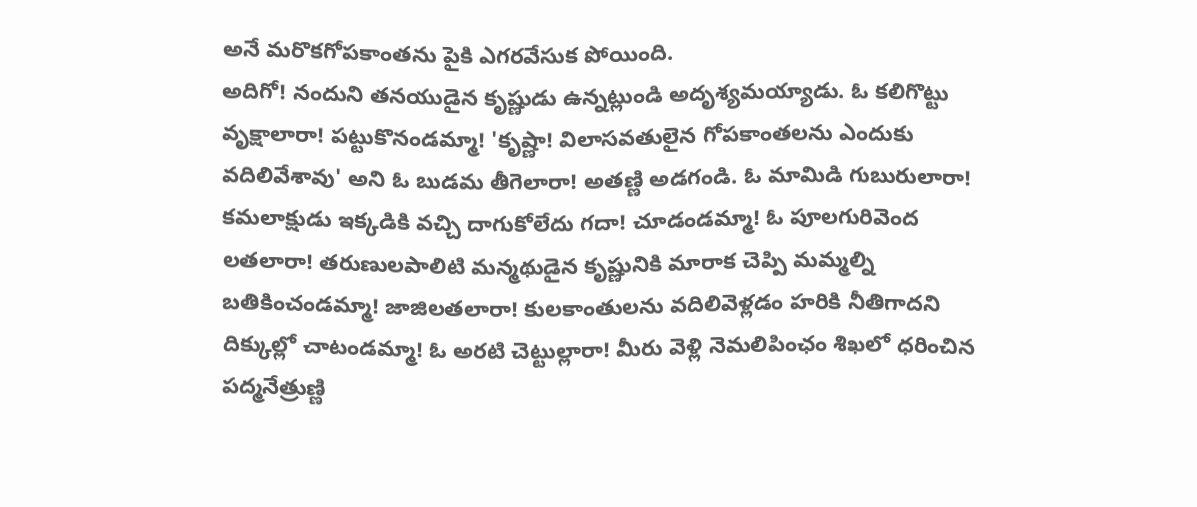అనే మరొకగోపకాంతను పైకి ఎగరవేసుక పోయింది.
అదిగో! నందుని తనయుడైన కృష్ణుడు ఉన్నట్లుండి అదృశ్యమయ్యాడు. ఓ కలిగొట్టు వృక్షాలారా! పట్టుకొనండమ్మా! 'కృష్ణా! విలాసవతులైన గోపకాంతలను ఎందుకు వదిలివేశావు' అని ఓ బుడమ తీగెలారా! అతణ్ణి అడగండి. ఓ మామిడి గుబురులారా! కమలాక్షుడు ఇక్కడికి వచ్చి దాగుకోలేదు గదా! చూడండమ్మా! ఓ పూలగురివెంద లతలారా! తరుణులపాలిటి మన్మథుడైన కృష్ణునికి మారాక చెప్పి మమ్మల్ని బతికించండమ్మా! జాజిలతలారా! కులకాంతులను వదిలివెళ్లడం హరికి నీతిగాదని దిక్కుల్లో చాటండమ్మా! ఓ అరటి చెట్టుల్లారా! మీరు వెళ్లి నెమలిపింఛం శిఖలో ధరించిన పద్మనేత్రుణ్ణి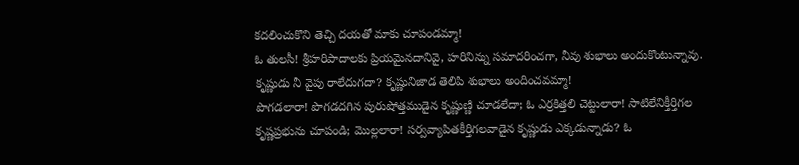కదలించుకొని తెచ్చి దయతో మాకు చూపండమ్మా!
ఓ తులసీ! శ్రీహరిపాదాలకు ప్రియమైనదానివై, హరినిన్ను సమాదరించగా, నీవు శుభాలు అందుకొంటున్నావు. కృష్ణుడు నీ వైపు రాలేదుగదా? కృష్ణునిజాడ తెలిపి శుభాలు అందించవమ్మా!
పొగడలారా! పొగడదగిన పురుషోత్తముడైన కృష్ణుణ్ణి చూడలేదా; ఓ ఎర్రకిత్తలి చెట్టులారా! సాటిలేనిక్తీర్తిగల కృష్ణప్రభును చూపండి; మొల్లలారా! సర్వవ్యాపితకీర్తిగలవాడైన కృష్ణుడు ఎక్కడున్నాడు? ఓ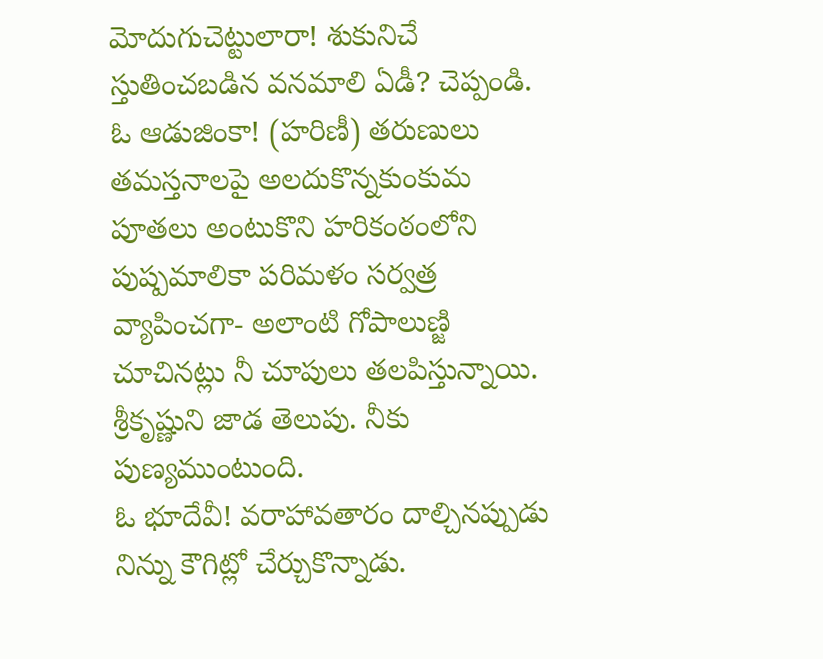మోదుగుచెట్టులారా! శుకునిచే స్తుతించబడిన వనమాలి ఏడీ? చెప్పండి.
ఓ ఆడుజింకా! (హరిణీ) తరుణులు తమస్తనాలపై అలదుకొన్నకుంకుమ పూతలు అంటుకొని హరికంఠంలోని పుష్పమాలికా పరిమళం సర్వత్ర వ్యాపించగా- అలాంటి గోపాలుణ్జి చూచినట్లు నీ చూపులు తలపిస్తున్నాయి. శ్రీకృష్ణుని జాడ తెలుపు. నీకు పుణ్యముంటుంది.
ఓ భూదేవీ! వరాహావతారం దాల్చినప్పుడు నిన్ను కౌగిట్లో చేర్చుకొన్నాడు.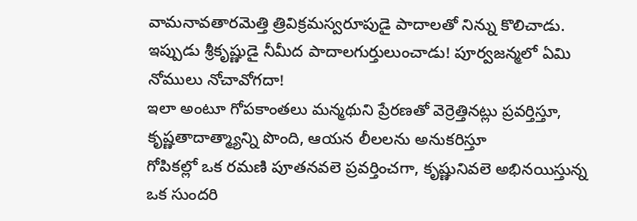వామనావతారమెత్తి త్రివిక్రమస్వరూపుడై పాదాలతో నిన్ను కొలిచాడు. ఇప్పుడు శ్రీకృష్ణుడై నీమీద పాదాలగుర్తులుంచాడు! పూర్వజన్మలో ఏమి నోములు నోచావోగదా!
ఇలా అంటూ గోపకాంతలు మన్మథుని ప్రేరణతో వెర్రెత్తినట్లు ప్రవర్తిస్తూ, కృష్ణతాదాత్మ్యాన్ని పొంది, ఆయన లీలలను అనుకరిస్తూ
గోపికల్లో ఒక రమణి పూతనవలె ప్రవర్తించగా, కృష్ణునివలె అభినయిస్తున్న ఒక సుందరి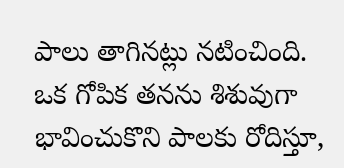పాలు తాగినట్లు నటించింది. ఒక గోపిక తనను శిశువుగా భావించుకొని పాలకు రోదిస్తూ,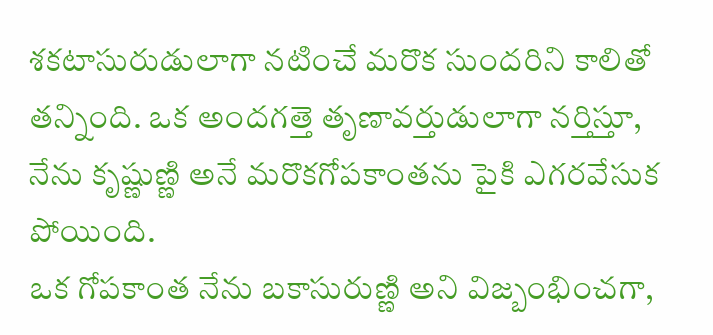శకటాసురుడులాగా నటించే మరొక సుందరిని కాలితో తన్నింది. ఒక అందగత్తె తృణావర్తుడులాగా నర్తిస్తూ, నేను కృష్ణుణ్ణి అనే మరొకగోపకాంతను పైకి ఎగరవేసుక పోయింది.
ఒక గోపకాంత నేను బకాసురుణ్ణి అని విజ్బంభించగా,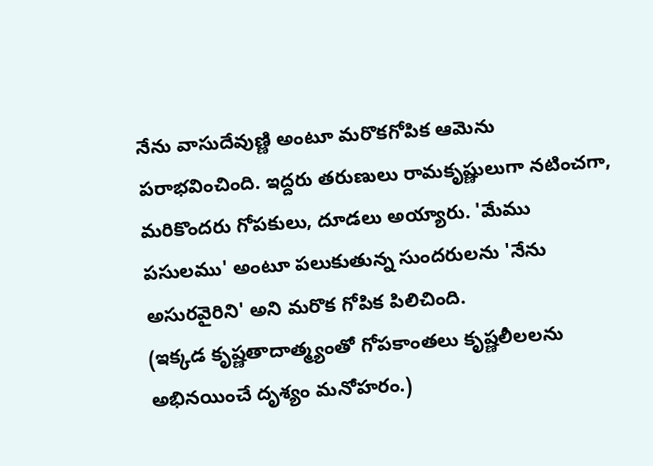నేను వాసుదేవుణ్ణి అంటూ మరొకగోపిక ఆమెను పరాభవించింది. ఇద్దరు తరుణులు రామకృష్ణులుగా నటించగా, మరికొందరు గోపకులు, దూడలు అయ్యారు. 'మేము పసులము' అంటూ పలుకుతున్న సుందరులను 'నేను అసురవైరిని' అని మరొక గోపిక పిలిచింది.
(ఇక్కడ కృష్ణతాదాత్మ్యంతో గోపకాంతలు కృష్ణలీలలను అభినయించే దృశ్యం మనోహరం.)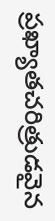ప్రఖ్యాతచరిత్రుడవైన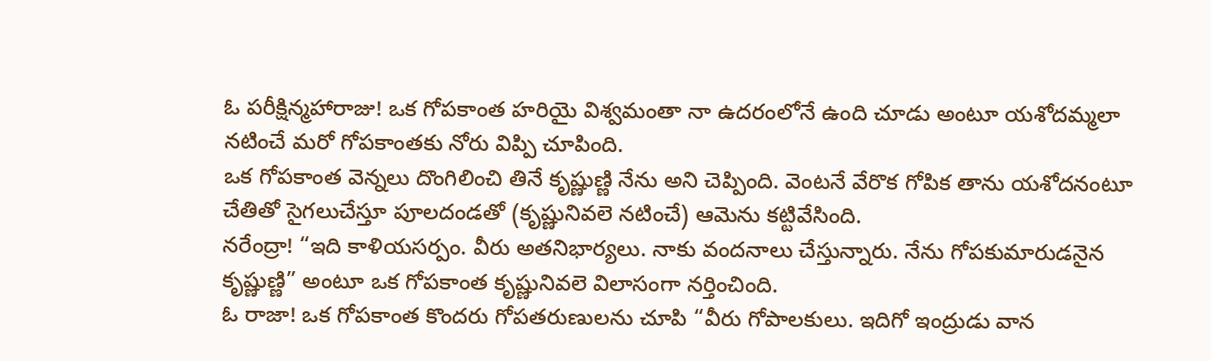ఓ పరీక్షిన్మహారాజు! ఒక గోపకాంత హరియై విశ్వమంతా నా ఉదరంలోనే ఉంది చూడు అంటూ యశోదమ్మలా నటించే మరో గోపకాంతకు నోరు విప్పి చూపింది.
ఒక గోపకాంత వెన్నలు దొంగిలించి తినే కృష్ణుణ్ణి నేను అని చెప్పింది. వెంటనే వేరొక గోపిక తాను యశోదనంటూ చేతితో సైగలుచేస్తూ పూలదండతో (కృష్ణునివలె నటించే) ఆమెను కట్టివేసింది.
నరేంద్రా! “ఇది కాళియసర్పం. వీరు అతనిభార్యలు. నాకు వందనాలు చేస్తున్నారు. నేను గోపకుమారుడనైన కృష్ణుణ్ణి” అంటూ ఒక గోపకాంత కృష్ణునివలె విలాసంగా నర్తించింది.
ఓ రాజా! ఒక గోపకాంత కొందరు గోపతరుణులను చూపి “వీరు గోపాలకులు. ఇదిగో ఇంద్రుడు వాన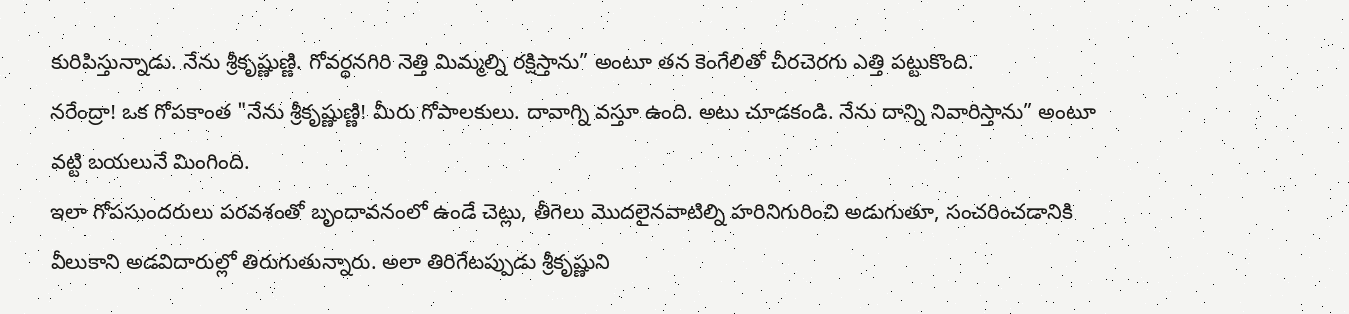కురిపిస్తున్నాడు. నేను శ్రీకృష్ణుణ్ణి. గోవర్ధనగిరి నెత్తి మిమ్మల్ని రక్షిస్తాను” అంటూ తన కెంగేలితో చీరచెరగు ఎత్తి పట్టుకొంది.
నరేంద్రా! ఒక గోపకాంత "నేను శ్రీకృష్ణుణ్ణి! మీరు గోపాలకులు. దావాగ్ని వస్తూ ఉంది. అటు చూడకండి. నేను దాన్ని నివారిస్తాను” అంటూ వట్టి బయలునే మింగింది.
ఇలా గోపసుందరులు పరవశంతో బృందావనంలో ఉండే చెట్లు, తీగెలు మొదలైనవాటిల్ని హరినిగురించి అడుగుతూ, సంచరించడానికి వీలుకాని అడవిదారుల్లో తిరుగుతున్నారు. అలా తిరిగేటప్పుడు శ్రీకృష్ణుని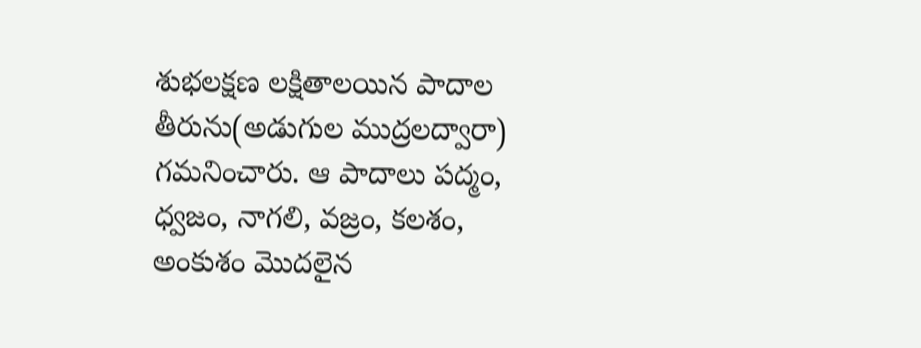శుభలక్షణ లక్షితాలయిన పాదాల తీరును(అడుగుల ముద్రలద్వారా) గమనించారు. ఆ పాదాలు పద్మం, ధ్వజం, నాగలి, వజ్రం, కలశం, అంకుశం మొదలైన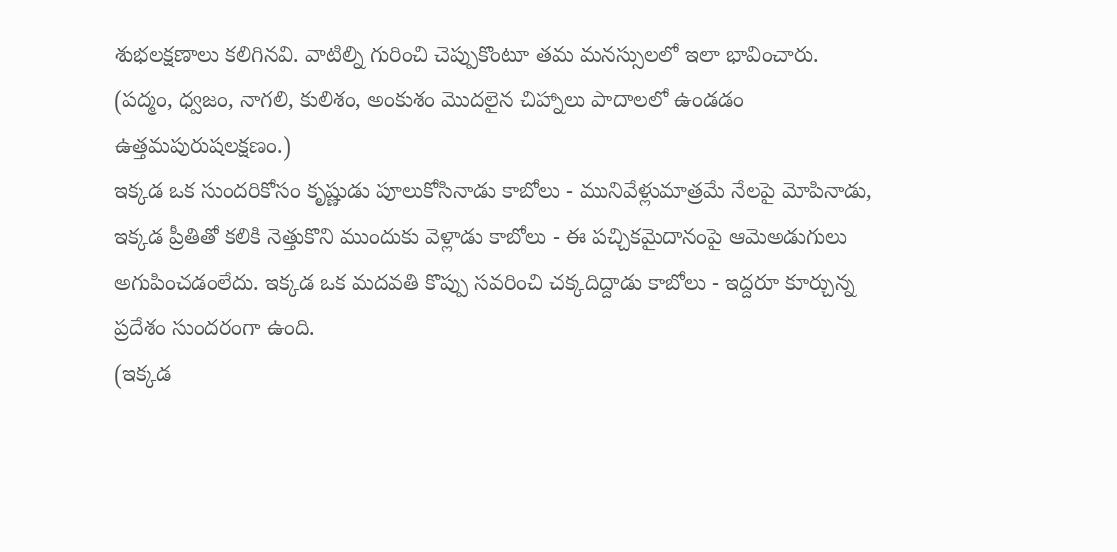శుభలక్షణాలు కలిగినవి. వాటిల్ని గురించి చెప్పుకొంటూ తమ మనస్సులలో ఇలా భావించారు.
(పద్మం, ధ్వజం, నాగలి, కులిశం, అంకుశం మొదలైన చిహ్నాలు పాదాలలో ఉండడం ఉత్తమపురుషలక్షణం.)
ఇక్కడ ఒక సుందరికోసం కృష్ణుడు పూలుకోసినాడు కాబోలు - మునివేళ్లుమాత్రమే నేలపై మోపినాడు, ఇక్కడ ప్రీతితో కలికి నెత్తుకొని ముందుకు వెళ్లాడు కాబోలు - ఈ పచ్చికమైదానంపై ఆమెఅడుగులు అగుపించడంలేదు. ఇక్కడ ఒక మదవతి కొప్పు సవరించి చక్కదిద్దాడు కాబోలు - ఇద్దరూ కూర్చున్న ప్రదేశం సుందరంగా ఉంది.
(ఇక్కడ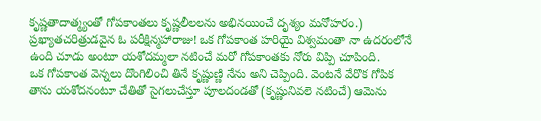కృష్ణతాదాత్మ్యంతో గోపకాంతలు కృష్ణలీలలను అభినయించే దృశ్యం మనోహరం.)
ప్రఖ్యాతచరిత్రుడవైన ఓ పరీక్షిన్మహారాజు! ఒక గోపకాంత హరియై విశ్వమంతా నా ఉదరంలోనే ఉంది చూడు అంటూ యశోదమ్మలా నటించే మరో గోపకాంతకు నోరు విప్పి చూపింది.
ఒక గోపకాంత వెన్నలు దొంగిలించి తినే కృష్ణుణ్ణి నేను అని చెప్పింది. వెంటనే వేరొక గోపిక తాను యశోదనంటూ చేతితో సైగలుచేస్తూ పూలదండతో (కృష్ణునివలె నటించే) ఆమెను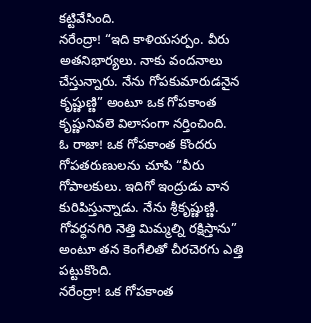కట్టివేసింది.
నరేంద్రా! “ఇది కాళియసర్పం. వీరు అతనిభార్యలు. నాకు వందనాలు చేస్తున్నారు. నేను గోపకుమారుడనైన కృష్ణుణ్ణి” అంటూ ఒక గోపకాంత కృష్ణునివలె విలాసంగా నర్తించింది.
ఓ రాజా! ఒక గోపకాంత కొందరు గోపతరుణులను చూపి “వీరు గోపాలకులు. ఇదిగో ఇంద్రుడు వాన కురిపిస్తున్నాడు. నేను శ్రీకృష్ణుణ్ణి. గోవర్ధనగిరి నెత్తి మిమ్మల్ని రక్షిస్తాను” అంటూ తన కెంగేలితో చీరచెరగు ఎత్తి పట్టుకొంది.
నరేంద్రా! ఒక గోపకాంత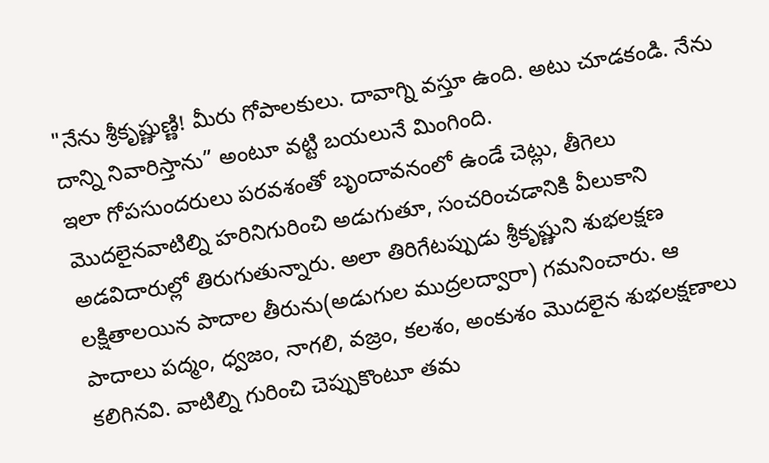"నేను శ్రీకృష్ణుణ్ణి! మీరు గోపాలకులు. దావాగ్ని వస్తూ ఉంది. అటు చూడకండి. నేను దాన్ని నివారిస్తాను” అంటూ వట్టి బయలునే మింగింది.
ఇలా గోపసుందరులు పరవశంతో బృందావనంలో ఉండే చెట్లు, తీగెలు మొదలైనవాటిల్ని హరినిగురించి అడుగుతూ, సంచరించడానికి వీలుకాని అడవిదారుల్లో తిరుగుతున్నారు. అలా తిరిగేటప్పుడు శ్రీకృష్ణుని శుభలక్షణ లక్షితాలయిన పాదాల తీరును(అడుగుల ముద్రలద్వారా) గమనించారు. ఆ పాదాలు పద్మం, ధ్వజం, నాగలి, వజ్రం, కలశం, అంకుశం మొదలైన శుభలక్షణాలు కలిగినవి. వాటిల్ని గురించి చెప్పుకొంటూ తమ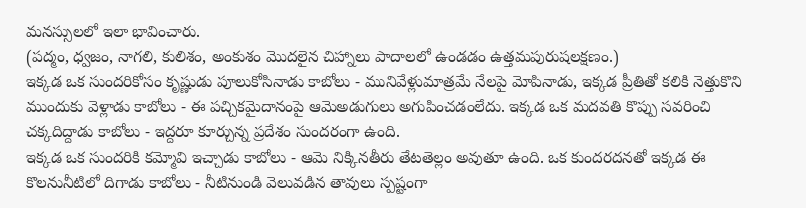మనస్సులలో ఇలా భావించారు.
(పద్మం, ధ్వజం, నాగలి, కులిశం, అంకుశం మొదలైన చిహ్నాలు పాదాలలో ఉండడం ఉత్తమపురుషలక్షణం.)
ఇక్కడ ఒక సుందరికోసం కృష్ణుడు పూలుకోసినాడు కాబోలు - మునివేళ్లుమాత్రమే నేలపై మోపినాడు, ఇక్కడ ప్రీతితో కలికి నెత్తుకొని ముందుకు వెళ్లాడు కాబోలు - ఈ పచ్చికమైదానంపై ఆమెఅడుగులు అగుపించడంలేదు. ఇక్కడ ఒక మదవతి కొప్పు సవరించి చక్కదిద్దాడు కాబోలు - ఇద్దరూ కూర్చున్న ప్రదేశం సుందరంగా ఉంది.
ఇక్కడ ఒక సుందరికి కమ్మోవి ఇచ్చాడు కాబోలు - ఆమె నిక్కినతీరు తేటతెల్లం అవుతూ ఉంది. ఒక కుందరదనతో ఇక్కడ ఈ కొలనునీటిలో దిగాడు కాబోలు - నీటినుండి వెలువడిన తావులు స్పష్టంగా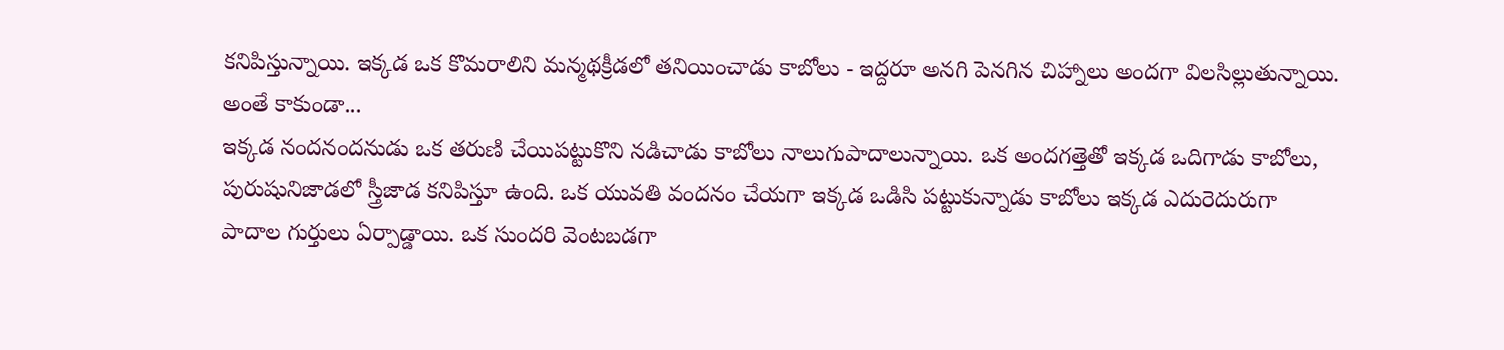కనిపిస్తున్నాయి. ఇక్కడ ఒక కొమరాలిని మన్మథక్రీడలో తనియించాడు కాబోలు - ఇద్దరూ అనగి పెనగిన చిహ్నాలు అందగా విలసిల్లుతున్నాయి.
అంతే కాకుండా...
ఇక్కడ నందనందనుడు ఒక తరుణి చేయిపట్టుకొని నడిచాడు కాబోలు నాలుగుపాదాలున్నాయి. ఒక అందగత్తెతో ఇక్కడ ఒదిగాడు కాబోలు, పురుషునిజాడలో స్త్రీజాడ కనిపిస్తూ ఉంది. ఒక యువతి వందనం చేయగా ఇక్కడ ఒడిసి పట్టుకున్నాడు కాబోలు ఇక్కడ ఎదురెదురుగా పాదాల గుర్తులు ఏర్పాడ్డాయి. ఒక సుందరి వెంటబడగా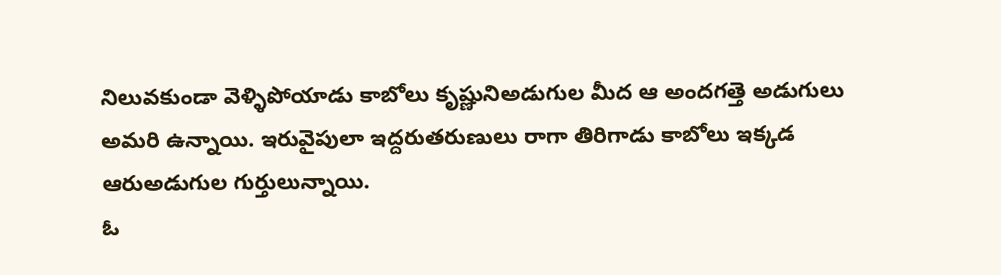నిలువకుండా వెళ్ళిపోయాడు కాబోలు కృష్ణునిఅడుగుల మీద ఆ అందగత్తె అడుగులు అమరి ఉన్నాయి. ఇరువైపులా ఇద్దరుతరుణులు రాగా తిరిగాడు కాబోలు ఇక్కడ ఆరుఅడుగుల గుర్తులున్నాయి.
ఓ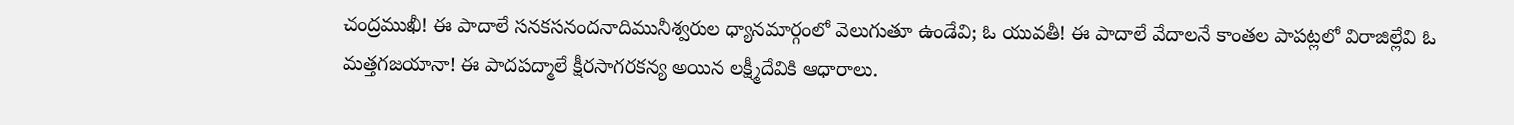చంద్రముఖీ! ఈ పాదాలే సనకసనందనాదిమునీశ్వరుల ధ్యానమార్గంలో వెలుగుతూ ఉండేవి; ఓ యువతీ! ఈ పాదాలే వేదాలనే కాంతల పాపట్లలో విరాజిల్లేవి ఓ మత్తగజయానా! ఈ పాదపద్మాలే క్షీరసాగరకన్య అయిన లక్ష్మీదేవికి ఆధారాలు.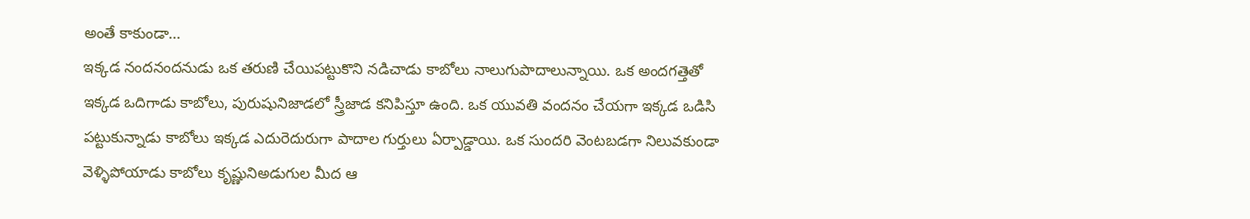అంతే కాకుండా...
ఇక్కడ నందనందనుడు ఒక తరుణి చేయిపట్టుకొని నడిచాడు కాబోలు నాలుగుపాదాలున్నాయి. ఒక అందగత్తెతో ఇక్కడ ఒదిగాడు కాబోలు, పురుషునిజాడలో స్త్రీజాడ కనిపిస్తూ ఉంది. ఒక యువతి వందనం చేయగా ఇక్కడ ఒడిసి పట్టుకున్నాడు కాబోలు ఇక్కడ ఎదురెదురుగా పాదాల గుర్తులు ఏర్పాడ్డాయి. ఒక సుందరి వెంటబడగా నిలువకుండా వెళ్ళిపోయాడు కాబోలు కృష్ణునిఅడుగుల మీద ఆ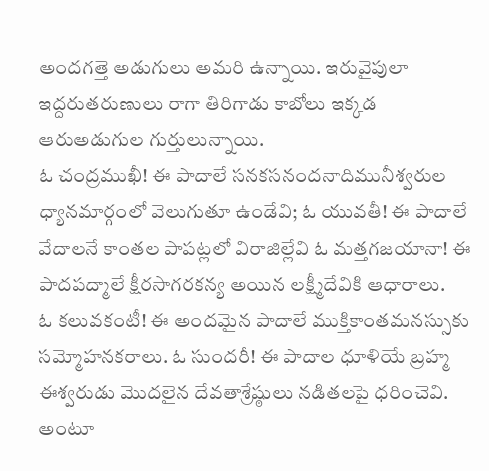అందగత్తె అడుగులు అమరి ఉన్నాయి. ఇరువైపులా ఇద్దరుతరుణులు రాగా తిరిగాడు కాబోలు ఇక్కడ ఆరుఅడుగుల గుర్తులున్నాయి.
ఓ చంద్రముఖీ! ఈ పాదాలే సనకసనందనాదిమునీశ్వరుల ధ్యానమార్గంలో వెలుగుతూ ఉండేవి; ఓ యువతీ! ఈ పాదాలే వేదాలనే కాంతల పాపట్లలో విరాజిల్లేవి ఓ మత్తగజయానా! ఈ పాదపద్మాలే క్షీరసాగరకన్య అయిన లక్ష్మీదేవికి ఆధారాలు.
ఓ కలువకంటీ! ఈ అందమైన పాదాలే ముక్తికాంతమనస్సుకు సమ్మోహనకరాలు. ఓ సుందరీ! ఈ పాదాల ధూళియే బ్రహ్మ ఈశ్వరుడు మొదలైన దేవతాశ్రేష్ఠులు నడితలపై ధరించెవి. అంటూ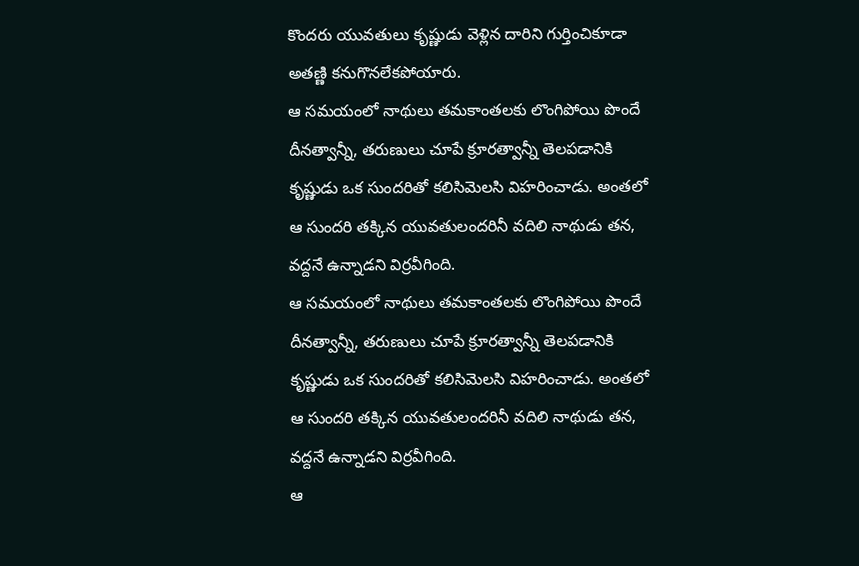కొందరు యువతులు కృష్ణుడు వెళ్లిన దారిని గుర్తించికూడా అతణ్ణి కనుగొనలేకపోయారు.
ఆ సమయంలో నాథులు తమకాంతలకు లొంగిపోయి పొందే దీనత్వాన్నీ, తరుణులు చూపే క్రూరత్వాన్నీ తెలపడానికి కృష్ణుడు ఒక సుందరితో కలిసిమెలసి విహరించాడు. అంతలో ఆ సుందరి తక్కిన యువతులందరినీ వదిలి నాథుడు తన, వద్దనే ఉన్నాడని విర్రవీగింది.
ఆ సమయంలో నాథులు తమకాంతలకు లొంగిపోయి పొందే దీనత్వాన్నీ, తరుణులు చూపే క్రూరత్వాన్నీ తెలపడానికి కృష్ణుడు ఒక సుందరితో కలిసిమెలసి విహరించాడు. అంతలో ఆ సుందరి తక్కిన యువతులందరినీ వదిలి నాథుడు తన, వద్దనే ఉన్నాడని విర్రవీగింది.
ఆ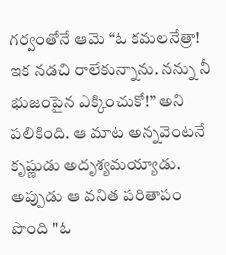గర్వంతోనే ఆమె “ఓ కమలనేత్రా! ఇక నడచి రాలేకున్నాను. నన్ను నీ భుజంపైన ఎక్కించుకో!” అని పలికింది. ఆ మాట అన్నవెంటనే కృష్ణుడు అదృశ్యమయ్యాడు. అప్పుడు ఆ వనిత పరితాపం పొంది "ఓ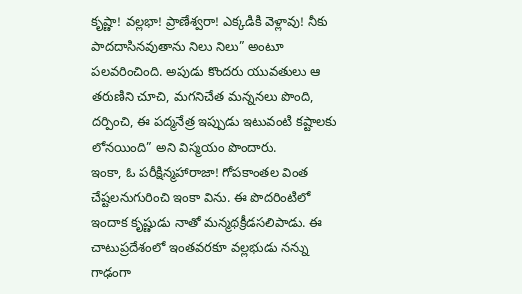కృష్ణా! వల్లభా! ప్రాణేశ్వరా! ఎక్కడికి వెళ్లావు! నీకు పాదదాసినవుతాను నిలు నిలు” అంటూ పలవరించింది. అపుడు కొందరు యువతులు ఆ తరుణిని చూచి, మగనిచేత మన్ననలు పొంది, దర్పించి, ఈ పద్మనేత్ర ఇప్పుడు ఇటువంటి కష్టాలకు లోనయింది” అని విస్మయం పొందారు.
ఇంకా, ఓ పరీక్షిన్మహారాజా! గోపకాంతల వింత చేష్టలనుగురించి ఇంకా విను. ఈ పొదరింటిలో ఇందాక కృష్ణుడు నాతో మన్మథక్రీడసలిపాడు. ఈ చాటుప్రదేశంలో ఇంతవరకూ వల్లభుడు నన్ను గాఢంగా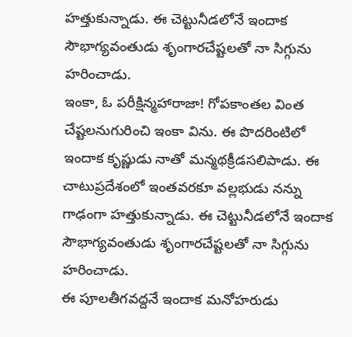హత్తుకున్నాడు. ఈ చెట్టునీడలోనే ఇందాక సౌభాగ్యవంతుడు శృంగారచేష్టలతో నా సిగ్గును హరించాడు.
ఇంకా, ఓ పరీక్షిన్మహారాజా! గోపకాంతల వింత చేష్టలనుగురించి ఇంకా విను. ఈ పొదరింటిలో ఇందాక కృష్ణుడు నాతో మన్మథక్రీడసలిపాడు. ఈ చాటుప్రదేశంలో ఇంతవరకూ వల్లభుడు నన్ను గాఢంగా హత్తుకున్నాడు. ఈ చెట్టునీడలోనే ఇందాక సౌభాగ్యవంతుడు శృంగారచేష్టలతో నా సిగ్గును హరించాడు.
ఈ పూలతీగవద్దనే ఇందాక మనోహరుడు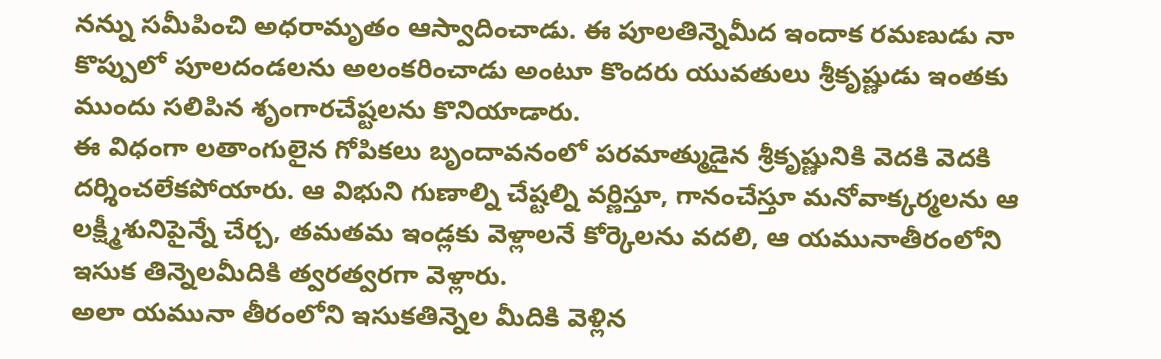నన్ను సమీపించి అధరామృతం ఆస్వాదించాడు. ఈ పూలతిన్నెమీద ఇందాక రమణుడు నా కొప్పులో పూలదండలను అలంకరించాడు అంటూ కొందరు యువతులు శ్రీకృష్ణుడు ఇంతకు ముందు సలిపిన శృంగారచేష్టలను కొనియాడారు.
ఈ విధంగా లతాంగులైన గోపికలు బృందావనంలో పరమాత్ముడైన శ్రీకృష్ణునికి వెదకి వెదకి దర్శించలేకపోయారు. ఆ విభుని గుణాల్ని చేష్టల్ని వర్ణిస్తూ, గానంచేస్తూ మనోవాక్కర్మలను ఆ లక్ష్మీశునిపైన్నే చేర్చ, తమతమ ఇండ్లకు వెళ్లాలనే కోర్కెలను వదలి, ఆ యమునాతీరంలోని ఇసుక తిన్నెలమీదికి త్వరత్వరగా వెళ్లారు.
అలా యమునా తీరంలోని ఇసుకతిన్నెల మీదికి వెళ్లిన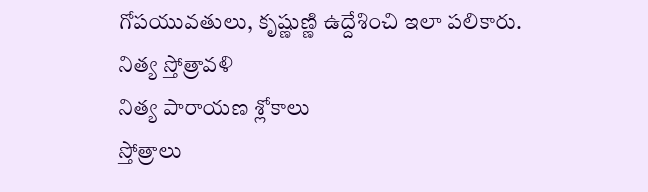గోపయువతులు, కృష్ణుణ్ణి ఉద్దేశించి ఇలా పలికారు.
నిత్య స్తోత్రావళి
నిత్య పారాయణ శ్లోకాలు
స్తోత్రాలు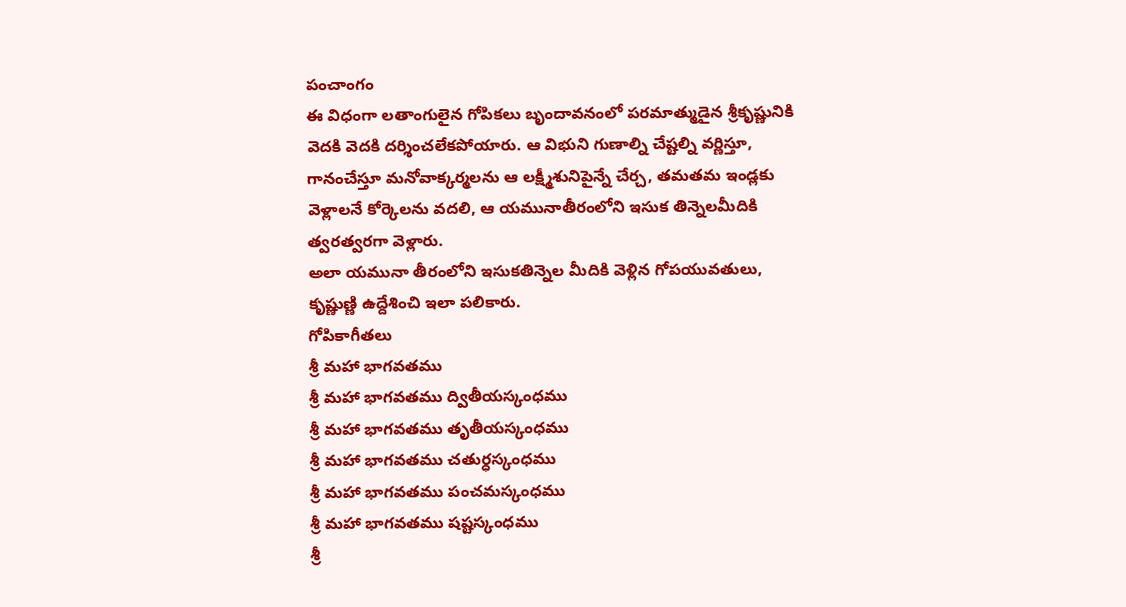పంచాంగం
ఈ విధంగా లతాంగులైన గోపికలు బృందావనంలో పరమాత్ముడైన శ్రీకృష్ణునికి వెదకి వెదకి దర్శించలేకపోయారు. ఆ విభుని గుణాల్ని చేష్టల్ని వర్ణిస్తూ, గానంచేస్తూ మనోవాక్కర్మలను ఆ లక్ష్మీశునిపైన్నే చేర్చ, తమతమ ఇండ్లకు వెళ్లాలనే కోర్కెలను వదలి, ఆ యమునాతీరంలోని ఇసుక తిన్నెలమీదికి త్వరత్వరగా వెళ్లారు.
అలా యమునా తీరంలోని ఇసుకతిన్నెల మీదికి వెళ్లిన గోపయువతులు, కృష్ణుణ్ణి ఉద్దేశించి ఇలా పలికారు.
గోపికాగీతలు
శ్రీ మహా భాగవతము
శ్రీ మహా భాగవతము ద్వితీయస్కంధము
శ్రీ మహా భాగవతము తృతీయస్కంధము
శ్రీ మహా భాగవతము చతుర్ధస్కంధము
శ్రీ మహా భాగవతము పంచమస్కంధము
శ్రీ మహా భాగవతము షష్టస్కంధము
శ్రీ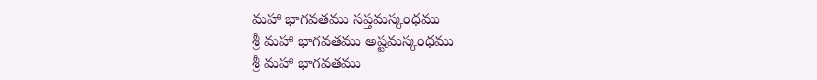మహా భాగవతము సప్తమస్కంధము
శ్రీ మహా భాగవతము అష్టమస్కంధము
శ్రీ మహా భాగవతము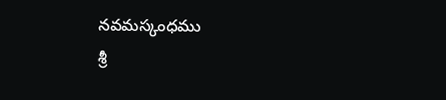నవమస్కంధము
శ్రీ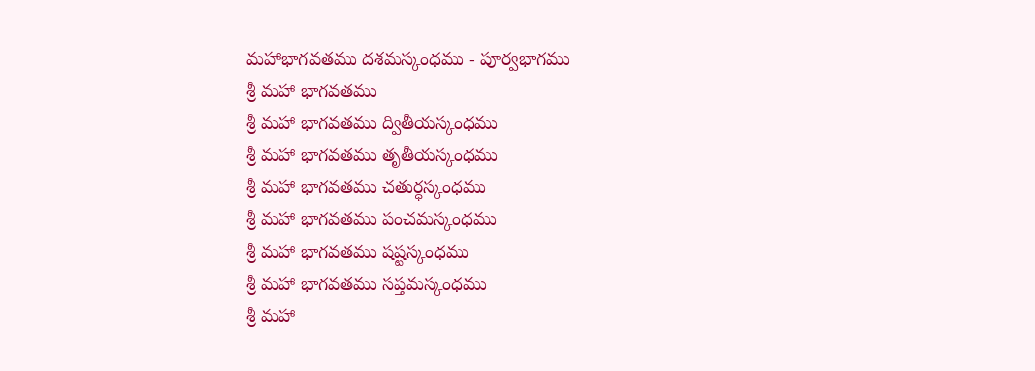మహాభాగవతము దశమస్కంధము - పూర్వభాగము
శ్రీ మహా భాగవతము
శ్రీ మహా భాగవతము ద్వితీయస్కంధము
శ్రీ మహా భాగవతము తృతీయస్కంధము
శ్రీ మహా భాగవతము చతుర్ధస్కంధము
శ్రీ మహా భాగవతము పంచమస్కంధము
శ్రీ మహా భాగవతము షష్టస్కంధము
శ్రీ మహా భాగవతము సప్తమస్కంధము
శ్రీ మహా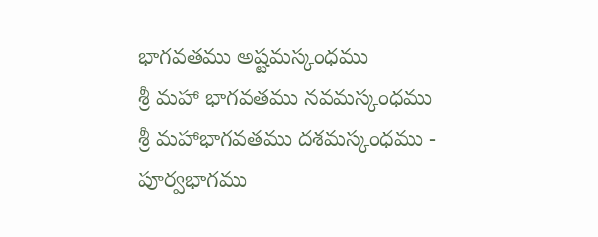భాగవతము అష్టమస్కంధము
శ్రీ మహా భాగవతము నవమస్కంధము
శ్రీ మహాభాగవతము దశమస్కంధము - పూర్వభాగము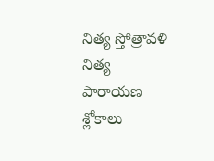నిత్య స్తోత్రావళి
నిత్య పారాయణ శ్లోకాలు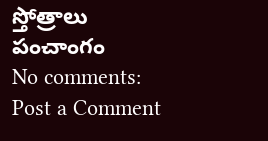స్తోత్రాలు
పంచాంగం
No comments:
Post a Comment